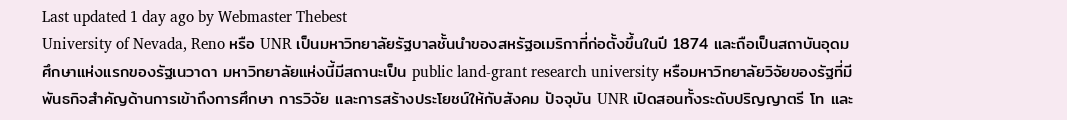Last updated 1 day ago by Webmaster Thebest
University of Nevada, Reno หรือ UNR เป็นมหาวิทยาลัยรัฐบาลชั้นนำของสหรัฐอเมริกาที่ก่อตั้งขึ้นในปี 1874 และถือเป็นสถาบันอุดมศึกษาแห่งแรกของรัฐเนวาดา มหาวิทยาลัยแห่งนี้มีสถานะเป็น public land-grant research university หรือมหาวิทยาลัยวิจัยของรัฐที่มีพันธกิจสำคัญด้านการเข้าถึงการศึกษา การวิจัย และการสร้างประโยชน์ให้กับสังคม ปัจจุบัน UNR เปิดสอนทั้งระดับปริญญาตรี โท และ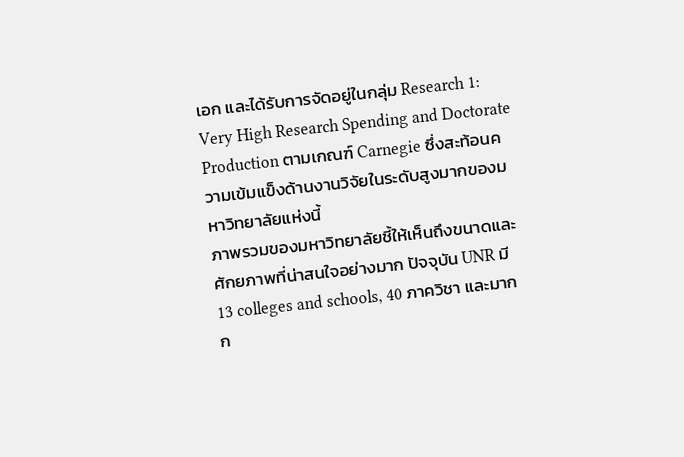เอก และได้รับการจัดอยู่ในกลุ่ม Research 1: Very High Research Spending and Doctorate Production ตามเกณฑ์ Carnegie ซึ่งสะท้อนความเข้มแข็งด้านงานวิจัยในระดับสูงมากของมหาวิทยาลัยแห่งนี้
ภาพรวมของมหาวิทยาลัยชี้ให้เห็นถึงขนาดและศักยภาพที่น่าสนใจอย่างมาก ปัจจุบัน UNR มี 13 colleges and schools, 40 ภาควิชา และมากก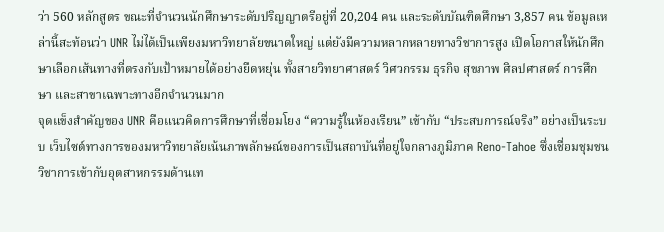ว่า 560 หลักสูตร ขณะที่จำนวนนักศึกษาระดับปริญญาตรีอยู่ที่ 20,204 คน และระดับบัณฑิตศึกษา 3,857 คน ข้อมูลเหล่านี้สะท้อนว่า UNR ไม่ได้เป็นเพียงมหาวิทยาลัยขนาดใหญ่ แต่ยังมีความหลากหลายทางวิชาการสูง เปิดโอกาสให้นักศึกษาเลือกเส้นทางที่ตรงกับเป้าหมายได้อย่างยืดหยุ่น ทั้งสายวิทยาศาสตร์ วิศวกรรม ธุรกิจ สุขภาพ ศิลปศาสตร์ การศึกษา และสาขาเฉพาะทางอีกจำนวนมาก
จุดแข็งสำคัญของ UNR คือแนวคิดการศึกษาที่เชื่อมโยง “ความรู้ในห้องเรียน” เข้ากับ “ประสบการณ์จริง” อย่างเป็นระบบ เว็บไซต์ทางการของมหาวิทยาลัยเน้นภาพลักษณ์ของการเป็นสถาบันที่อยู่ใจกลางภูมิภาค Reno-Tahoe ซึ่งเชื่อมชุมชนวิชาการเข้ากับอุตสาหกรรมด้านเท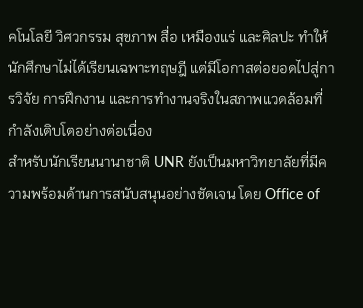คโนโลยี วิศวกรรม สุขภาพ สื่อ เหมืองแร่ และศิลปะ ทำให้นักศึกษาไม่ได้เรียนเฉพาะทฤษฎี แต่มีโอกาสต่อยอดไปสู่การวิจัย การฝึกงาน และการทำงานจริงในสภาพแวดล้อมที่กำลังเติบโตอย่างต่อเนื่อง
สำหรับนักเรียนนานาชาติ UNR ยังเป็นมหาวิทยาลัยที่มีความพร้อมด้านการสนับสนุนอย่างชัดเจน โดย Office of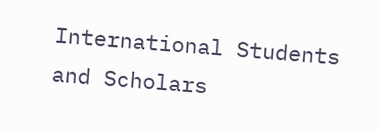International Students and Scholars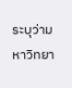ระบุว่ามหาวิทยา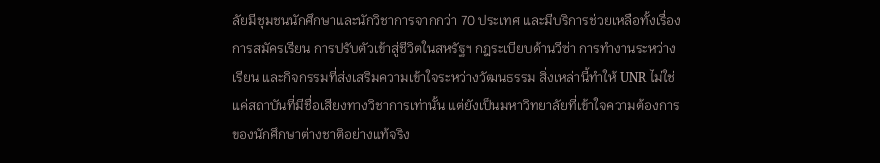ลัยมีชุมชนนักศึกษาและนักวิชาการจากกว่า 70 ประเทศ และมีบริการช่วยเหลือทั้งเรื่องการสมัครเรียน การปรับตัวเข้าสู่ชีวิตในสหรัฐฯ กฎระเบียบด้านวีซ่า การทำงานระหว่างเรียน และกิจกรรมที่ส่งเสริมความเข้าใจระหว่างวัฒนธรรม สิ่งเหล่านี้ทำให้ UNR ไม่ใช่แค่สถาบันที่มีชื่อเสียงทางวิชาการเท่านั้น แต่ยังเป็นมหาวิทยาลัยที่เข้าใจความต้องการของนักศึกษาต่างชาติอย่างแท้จริง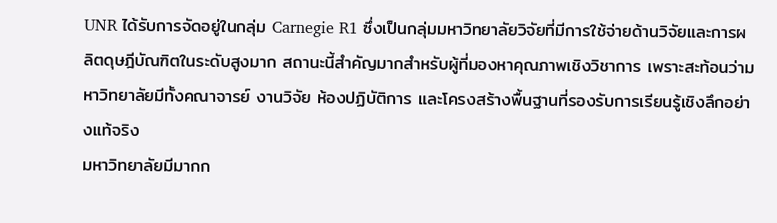UNR ได้รับการจัดอยู่ในกลุ่ม Carnegie R1 ซึ่งเป็นกลุ่มมหาวิทยาลัยวิจัยที่มีการใช้จ่ายด้านวิจัยและการผลิตดุษฎีบัณฑิตในระดับสูงมาก สถานะนี้สำคัญมากสำหรับผู้ที่มองหาคุณภาพเชิงวิชาการ เพราะสะท้อนว่ามหาวิทยาลัยมีทั้งคณาจารย์ งานวิจัย ห้องปฏิบัติการ และโครงสร้างพื้นฐานที่รองรับการเรียนรู้เชิงลึกอย่างแท้จริง
มหาวิทยาลัยมีมากก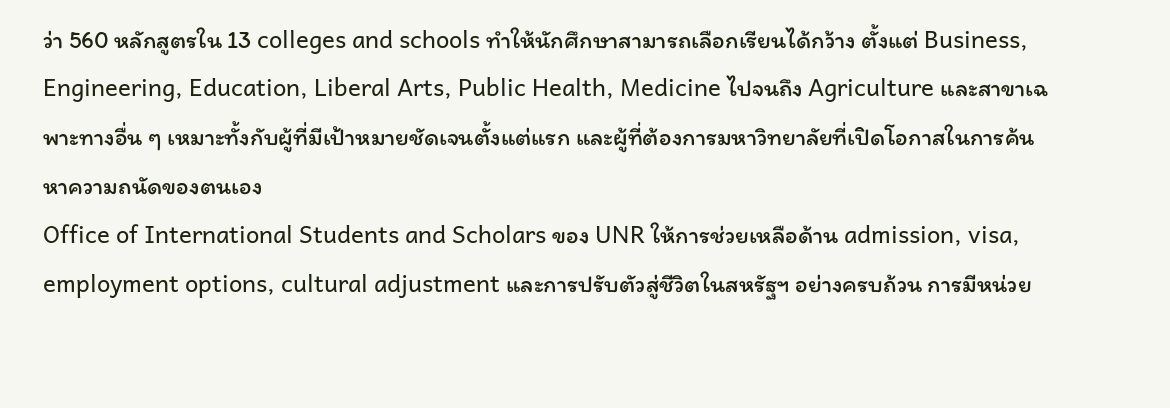ว่า 560 หลักสูตรใน 13 colleges and schools ทำให้นักศึกษาสามารถเลือกเรียนได้กว้าง ตั้งแต่ Business, Engineering, Education, Liberal Arts, Public Health, Medicine ไปจนถึง Agriculture และสาขาเฉพาะทางอื่น ๆ เหมาะทั้งกับผู้ที่มีเป้าหมายชัดเจนตั้งแต่แรก และผู้ที่ต้องการมหาวิทยาลัยที่เปิดโอกาสในการค้นหาความถนัดของตนเอง
Office of International Students and Scholars ของ UNR ให้การช่วยเหลือด้าน admission, visa, employment options, cultural adjustment และการปรับตัวสู่ชีวิตในสหรัฐฯ อย่างครบถ้วน การมีหน่วย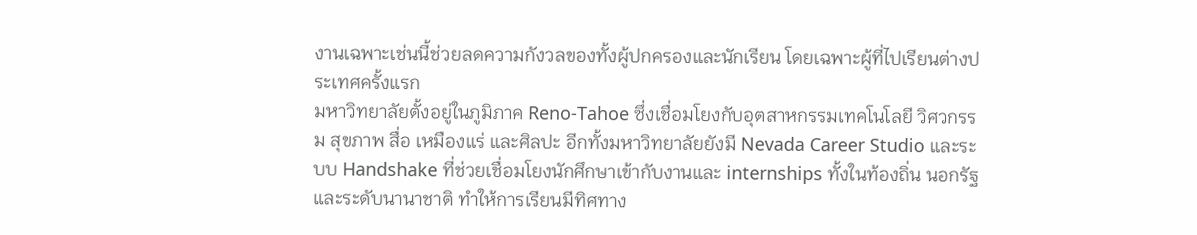งานเฉพาะเช่นนี้ช่วยลดความกังวลของทั้งผู้ปกครองและนักเรียน โดยเฉพาะผู้ที่ไปเรียนต่างประเทศครั้งแรก
มหาวิทยาลัยตั้งอยู่ในภูมิภาค Reno-Tahoe ซึ่งเชื่อมโยงกับอุตสาหกรรมเทคโนโลยี วิศวกรรม สุขภาพ สื่อ เหมืองแร่ และศิลปะ อีกทั้งมหาวิทยาลัยยังมี Nevada Career Studio และระบบ Handshake ที่ช่วยเชื่อมโยงนักศึกษาเข้ากับงานและ internships ทั้งในท้องถิ่น นอกรัฐ และระดับนานาชาติ ทำให้การเรียนมีทิศทาง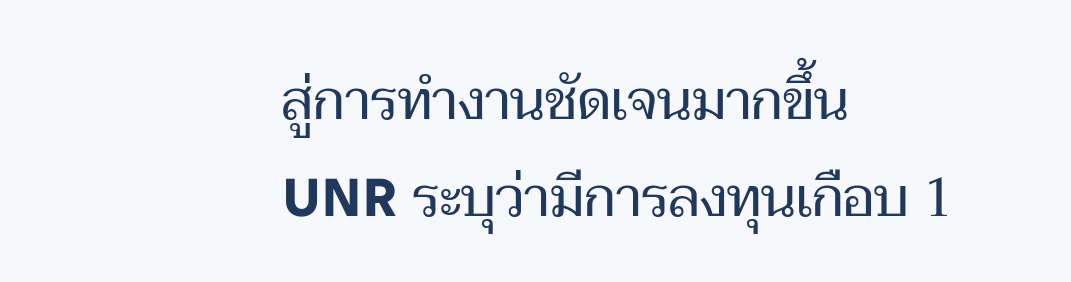สู่การทำงานชัดเจนมากขึ้น
UNR ระบุว่ามีการลงทุนเกือบ 1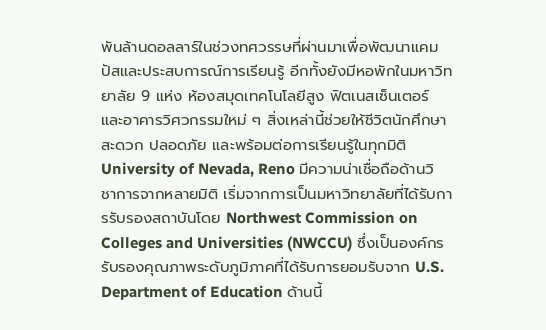พันล้านดอลลาร์ในช่วงทศวรรษที่ผ่านมาเพื่อพัฒนาแคมปัสและประสบการณ์การเรียนรู้ อีกทั้งยังมีหอพักในมหาวิทยาลัย 9 แห่ง ห้องสมุดเทคโนโลยีสูง ฟิตเนสเซ็นเตอร์ และอาคารวิศวกรรมใหม่ ๆ สิ่งเหล่านี้ช่วยให้ชีวิตนักศึกษาสะดวก ปลอดภัย และพร้อมต่อการเรียนรู้ในทุกมิติ
University of Nevada, Reno มีความน่าเชื่อถือด้านวิชาการจากหลายมิติ เริ่มจากการเป็นมหาวิทยาลัยที่ได้รับการรับรองสถาบันโดย Northwest Commission on Colleges and Universities (NWCCU) ซึ่งเป็นองค์กรรับรองคุณภาพระดับภูมิภาคที่ได้รับการยอมรับจาก U.S. Department of Education ด้านนี้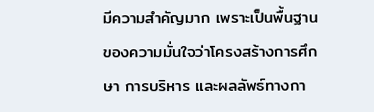มีความสำคัญมาก เพราะเป็นพื้นฐานของความมั่นใจว่าโครงสร้างการศึกษา การบริหาร และผลลัพธ์ทางกา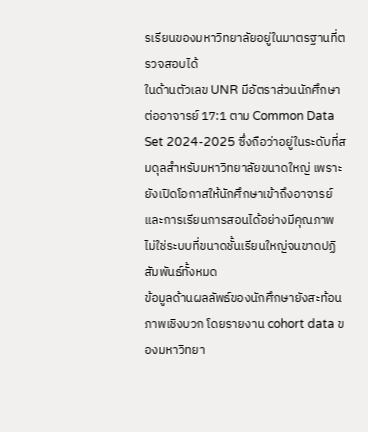รเรียนของมหาวิทยาลัยอยู่ในมาตรฐานที่ตรวจสอบได้
ในด้านตัวเลข UNR มีอัตราส่วนนักศึกษาต่ออาจารย์ 17:1 ตาม Common Data Set 2024-2025 ซึ่งถือว่าอยู่ในระดับที่สมดุลสำหรับมหาวิทยาลัยขนาดใหญ่ เพราะยังเปิดโอกาสให้นักศึกษาเข้าถึงอาจารย์และการเรียนการสอนได้อย่างมีคุณภาพ ไม่ใช่ระบบที่ขนาดชั้นเรียนใหญ่จนขาดปฏิสัมพันธ์ทั้งหมด
ข้อมูลด้านผลลัพธ์ของนักศึกษายังสะท้อนภาพเชิงบวก โดยรายงาน cohort data ของมหาวิทยา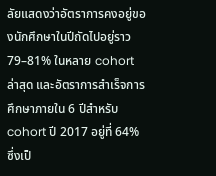ลัยแสดงว่าอัตราการคงอยู่ของนักศึกษาในปีถัดไปอยู่ราว 79–81% ในหลาย cohort ล่าสุด และอัตราการสำเร็จการศึกษาภายใน 6 ปีสำหรับ cohort ปี 2017 อยู่ที่ 64% ซึ่งเป็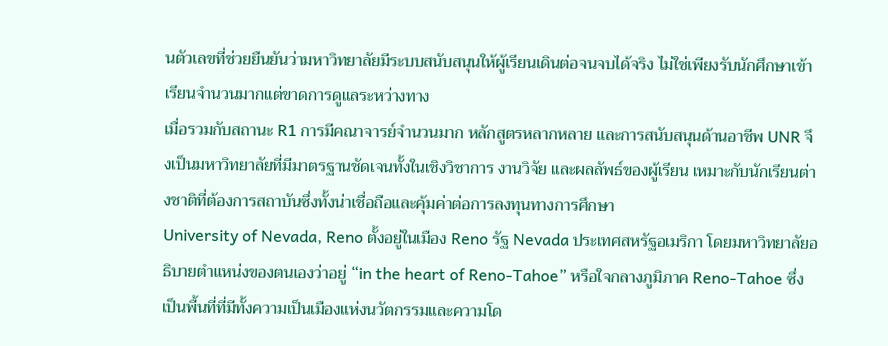นตัวเลขที่ช่วยยืนยันว่ามหาวิทยาลัยมีระบบสนับสนุนให้ผู้เรียนเดินต่อจนจบได้จริง ไม่ใช่เพียงรับนักศึกษาเข้าเรียนจำนวนมากแต่ขาดการดูแลระหว่างทาง
เมื่อรวมกับสถานะ R1 การมีคณาจารย์จำนวนมาก หลักสูตรหลากหลาย และการสนับสนุนด้านอาชีพ UNR จึงเป็นมหาวิทยาลัยที่มีมาตรฐานชัดเจนทั้งในเชิงวิชาการ งานวิจัย และผลลัพธ์ของผู้เรียน เหมาะกับนักเรียนต่างชาติที่ต้องการสถาบันซึ่งทั้งน่าเชื่อถือและคุ้มค่าต่อการลงทุนทางการศึกษา
University of Nevada, Reno ตั้งอยู่ในเมือง Reno รัฐ Nevada ประเทศสหรัฐอเมริกา โดยมหาวิทยาลัยอธิบายตำแหน่งของตนเองว่าอยู่ “in the heart of Reno-Tahoe” หรือใจกลางภูมิภาค Reno-Tahoe ซึ่งเป็นพื้นที่ที่มีทั้งความเป็นเมืองแห่งนวัตกรรมและความโด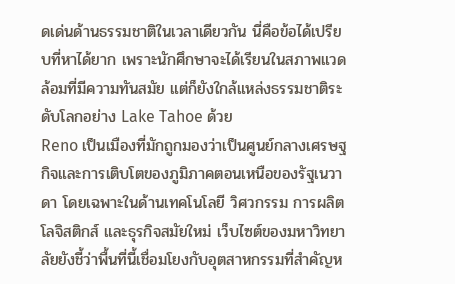ดเด่นด้านธรรมชาติในเวลาเดียวกัน นี่คือข้อได้เปรียบที่หาได้ยาก เพราะนักศึกษาจะได้เรียนในสภาพแวดล้อมที่มีความทันสมัย แต่ก็ยังใกล้แหล่งธรรมชาติระดับโลกอย่าง Lake Tahoe ด้วย
Reno เป็นเมืองที่มักถูกมองว่าเป็นศูนย์กลางเศรษฐกิจและการเติบโตของภูมิภาคตอนเหนือของรัฐเนวาดา โดยเฉพาะในด้านเทคโนโลยี วิศวกรรม การผลิต โลจิสติกส์ และธุรกิจสมัยใหม่ เว็บไซต์ของมหาวิทยาลัยยังชี้ว่าพื้นที่นี้เชื่อมโยงกับอุตสาหกรรมที่สำคัญห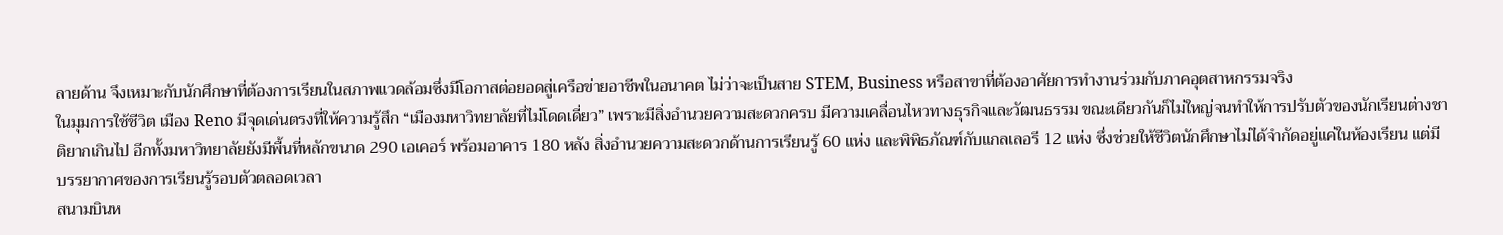ลายด้าน จึงเหมาะกับนักศึกษาที่ต้องการเรียนในสภาพแวดล้อมซึ่งมีโอกาสต่อยอดสู่เครือข่ายอาชีพในอนาคต ไม่ว่าจะเป็นสาย STEM, Business หรือสาขาที่ต้องอาศัยการทำงานร่วมกับภาคอุตสาหกรรมจริง
ในมุมการใช้ชีวิต เมือง Reno มีจุดเด่นตรงที่ให้ความรู้สึก “เมืองมหาวิทยาลัยที่ไม่โดดเดี่ยว” เพราะมีสิ่งอำนวยความสะดวกครบ มีความเคลื่อนไหวทางธุรกิจและวัฒนธรรม ขณะเดียวกันก็ไม่ใหญ่จนทำให้การปรับตัวของนักเรียนต่างชาติยากเกินไป อีกทั้งมหาวิทยาลัยยังมีพื้นที่หลักขนาด 290 เอเคอร์ พร้อมอาคาร 180 หลัง สิ่งอำนวยความสะดวกด้านการเรียนรู้ 60 แห่ง และพิพิธภัณฑ์กับแกลเลอรี 12 แห่ง ซึ่งช่วยให้ชีวิตนักศึกษาไม่ได้จำกัดอยู่แค่ในห้องเรียน แต่มีบรรยากาศของการเรียนรู้รอบตัวตลอดเวลา
สนามบินห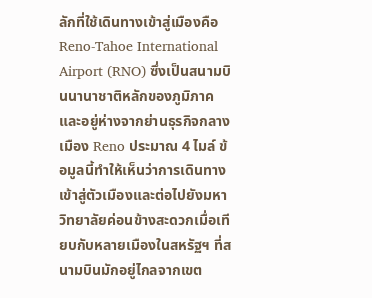ลักที่ใช้เดินทางเข้าสู่เมืองคือ Reno-Tahoe International Airport (RNO) ซึ่งเป็นสนามบินนานาชาติหลักของภูมิภาค และอยู่ห่างจากย่านธุรกิจกลางเมือง Reno ประมาณ 4 ไมล์ ข้อมูลนี้ทำให้เห็นว่าการเดินทางเข้าสู่ตัวเมืองและต่อไปยังมหาวิทยาลัยค่อนข้างสะดวกเมื่อเทียบกับหลายเมืองในสหรัฐฯ ที่สนามบินมักอยู่ไกลจากเขต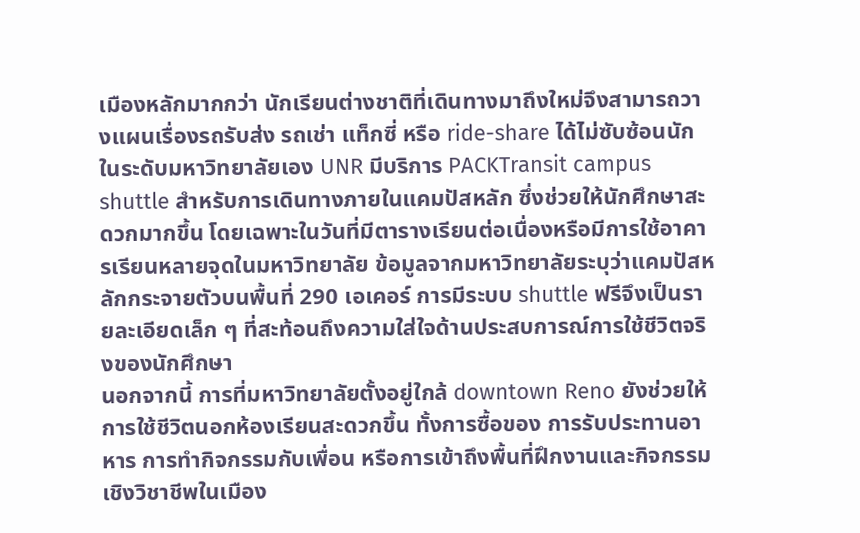เมืองหลักมากกว่า นักเรียนต่างชาติที่เดินทางมาถึงใหม่จึงสามารถวางแผนเรื่องรถรับส่ง รถเช่า แท็กซี่ หรือ ride-share ได้ไม่ซับซ้อนนัก
ในระดับมหาวิทยาลัยเอง UNR มีบริการ PACKTransit campus shuttle สำหรับการเดินทางภายในแคมปัสหลัก ซึ่งช่วยให้นักศึกษาสะดวกมากขึ้น โดยเฉพาะในวันที่มีตารางเรียนต่อเนื่องหรือมีการใช้อาคารเรียนหลายจุดในมหาวิทยาลัย ข้อมูลจากมหาวิทยาลัยระบุว่าแคมปัสหลักกระจายตัวบนพื้นที่ 290 เอเคอร์ การมีระบบ shuttle ฟรีจึงเป็นรายละเอียดเล็ก ๆ ที่สะท้อนถึงความใส่ใจด้านประสบการณ์การใช้ชีวิตจริงของนักศึกษา
นอกจากนี้ การที่มหาวิทยาลัยตั้งอยู่ใกล้ downtown Reno ยังช่วยให้การใช้ชีวิตนอกห้องเรียนสะดวกขึ้น ทั้งการซื้อของ การรับประทานอาหาร การทำกิจกรรมกับเพื่อน หรือการเข้าถึงพื้นที่ฝึกงานและกิจกรรมเชิงวิชาชีพในเมือง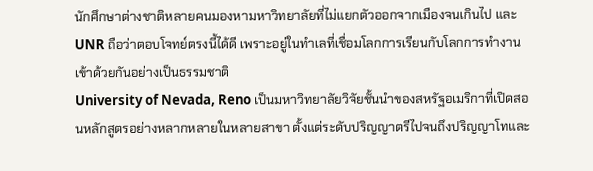นักศึกษาต่างชาติหลายคนมองหามหาวิทยาลัยที่ไม่แยกตัวออกจากเมืองจนเกินไป และ UNR ถือว่าตอบโจทย์ตรงนี้ได้ดี เพราะอยู่ในทำเลที่เชื่อมโลกการเรียนกับโลกการทำงานเข้าด้วยกันอย่างเป็นธรรมชาติ
University of Nevada, Reno เป็นมหาวิทยาลัยวิจัยชั้นนำของสหรัฐอเมริกาที่เปิดสอนหลักสูตรอย่างหลากหลายในหลายสาขา ตั้งแต่ระดับปริญญาตรีไปจนถึงปริญญาโทและ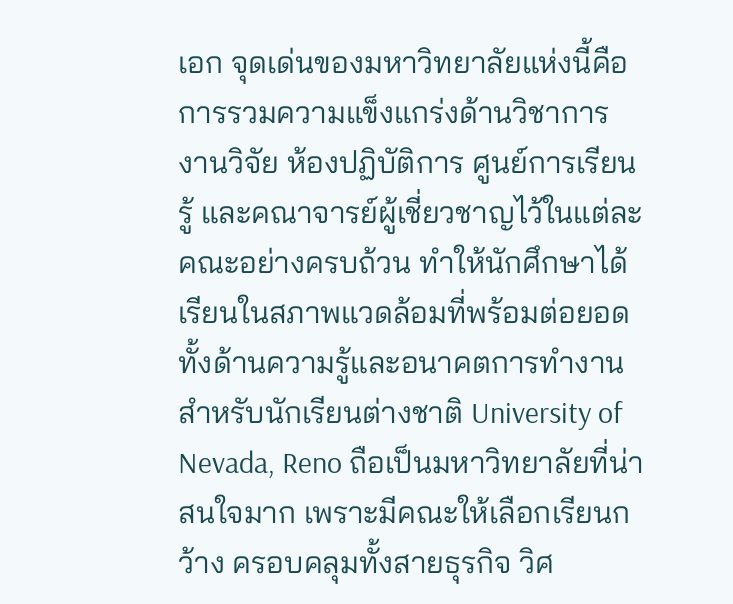เอก จุดเด่นของมหาวิทยาลัยแห่งนี้คือการรวมความแข็งแกร่งด้านวิชาการ งานวิจัย ห้องปฏิบัติการ ศูนย์การเรียนรู้ และคณาจารย์ผู้เชี่ยวชาญไว้ในแต่ละคณะอย่างครบถ้วน ทำให้นักศึกษาได้เรียนในสภาพแวดล้อมที่พร้อมต่อยอดทั้งด้านความรู้และอนาคตการทำงาน
สำหรับนักเรียนต่างชาติ University of Nevada, Reno ถือเป็นมหาวิทยาลัยที่น่าสนใจมาก เพราะมีคณะให้เลือกเรียนกว้าง ครอบคลุมทั้งสายธุรกิจ วิศ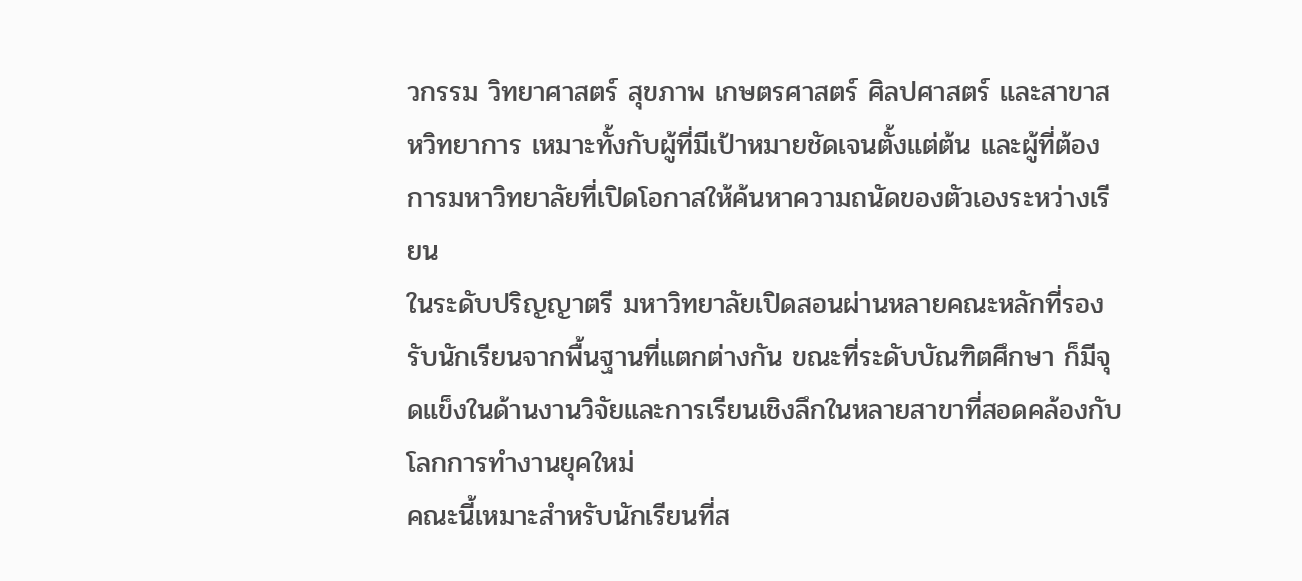วกรรม วิทยาศาสตร์ สุขภาพ เกษตรศาสตร์ ศิลปศาสตร์ และสาขาสหวิทยาการ เหมาะทั้งกับผู้ที่มีเป้าหมายชัดเจนตั้งแต่ต้น และผู้ที่ต้องการมหาวิทยาลัยที่เปิดโอกาสให้ค้นหาความถนัดของตัวเองระหว่างเรียน
ในระดับปริญญาตรี มหาวิทยาลัยเปิดสอนผ่านหลายคณะหลักที่รองรับนักเรียนจากพื้นฐานที่แตกต่างกัน ขณะที่ระดับบัณฑิตศึกษา ก็มีจุดแข็งในด้านงานวิจัยและการเรียนเชิงลึกในหลายสาขาที่สอดคล้องกับโลกการทำงานยุคใหม่
คณะนี้เหมาะสำหรับนักเรียนที่ส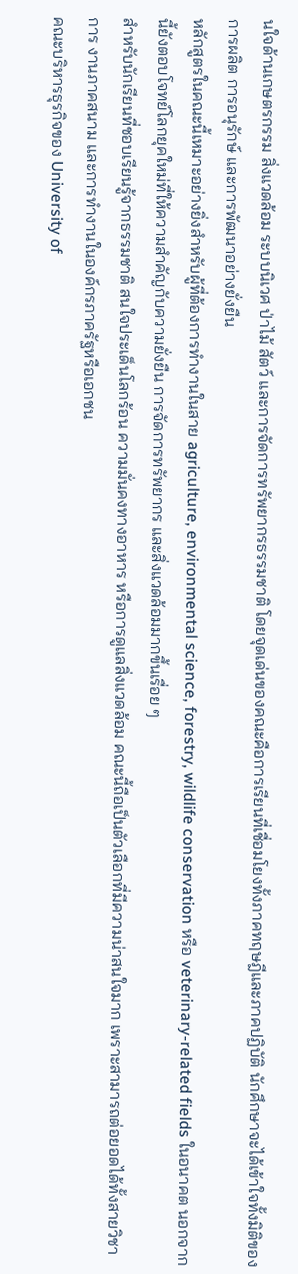นใจด้านเกษตรกรรม สิ่งแวดล้อม ระบบนิเวศ ป่าไม้ สัตว์ และการจัดการทรัพยากรธรรมชาติ โดยจุดเด่นของคณะคือการเรียนที่เชื่อมโยงทั้งภาคทฤษฎีและภาคปฏิบัติ นักศึกษาจะได้เข้าใจทั้งมิติของการผลิต การอนุรักษ์ และการพัฒนาอย่างยั่งยืน
หลักสูตรในคณะนี้เหมาะอย่างยิ่งสำหรับผู้ที่ต้องการทำงานในสาย agriculture, environmental science, forestry, wildlife conservation หรือ veterinary-related fields ในอนาคต นอกจากนี้ยังตอบโจทย์โลกยุคใหม่ที่ให้ความสำคัญกับความยั่งยืน การจัดการทรัพยากร และสิ่งแวดล้อมมากขึ้นเรื่อย ๆ
สำหรับนักเรียนที่ชอบเรียนรู้จากธรรมชาติ สนใจประเด็นโลกร้อน ความมั่นคงทางอาหาร หรือการดูแลสิ่งแวดล้อม คณะนี้ถือเป็นตัวเลือกที่มีความน่าสนใจมาก เพราะสามารถต่อยอดได้ทั้งสายวิชาการ งานภาคสนาม และการทำงานในองค์กรภาครัฐหรือเอกชน
คณะบริหารธุรกิจของ University of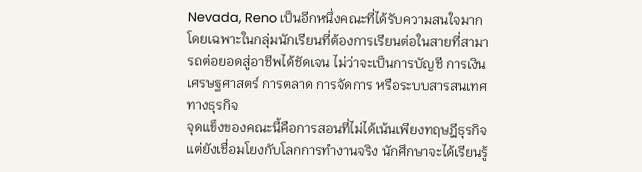Nevada, Reno เป็นอีกหนึ่งคณะที่ได้รับความสนใจมาก โดยเฉพาะในกลุ่มนักเรียนที่ต้องการเรียนต่อในสายที่สามารถต่อยอดสู่อาชีพได้ชัดเจน ไม่ว่าจะเป็นการบัญชี การเงิน เศรษฐศาสตร์ การตลาด การจัดการ หรือระบบสารสนเทศทางธุรกิจ
จุดแข็งของคณะนี้คือการสอนที่ไม่ได้เน้นเพียงทฤษฎีธุรกิจ แต่ยังเชื่อมโยงกับโลกการทำงานจริง นักศึกษาจะได้เรียนรู้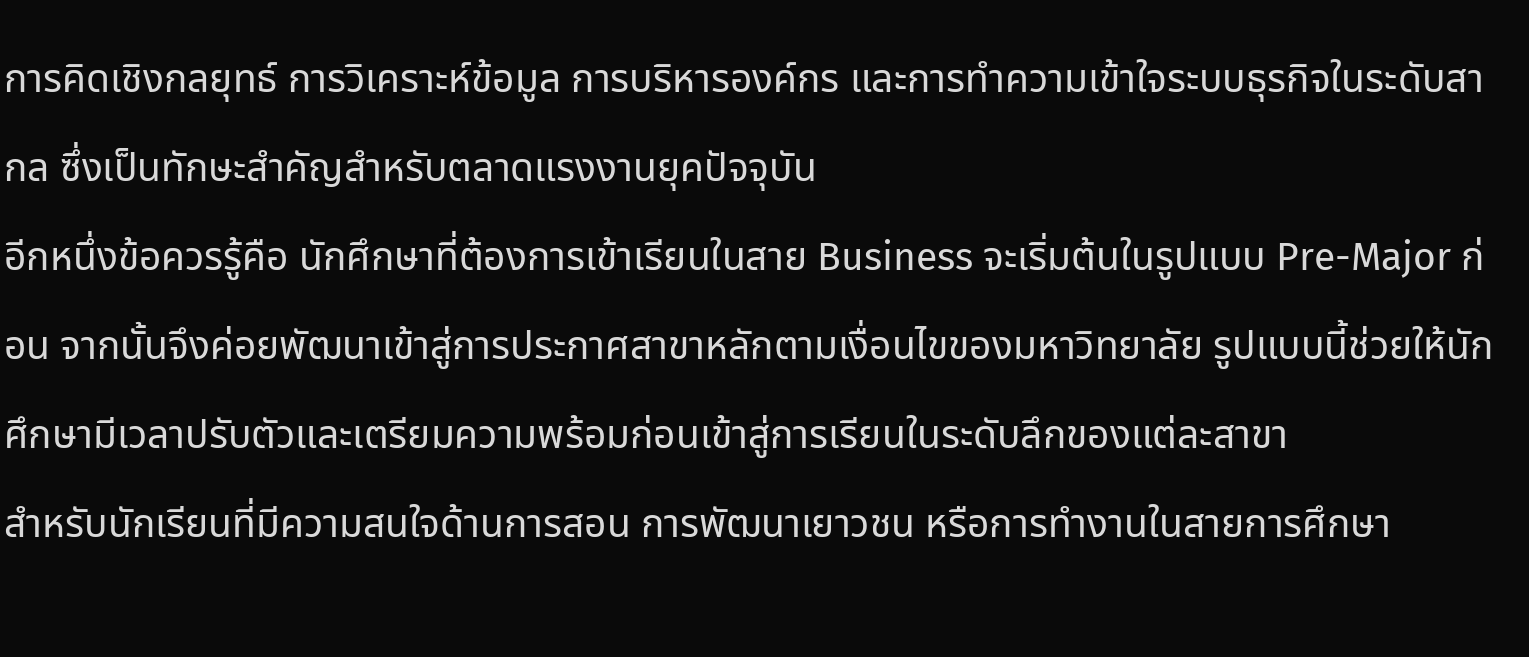การคิดเชิงกลยุทธ์ การวิเคราะห์ข้อมูล การบริหารองค์กร และการทำความเข้าใจระบบธุรกิจในระดับสากล ซึ่งเป็นทักษะสำคัญสำหรับตลาดแรงงานยุคปัจจุบัน
อีกหนึ่งข้อควรรู้คือ นักศึกษาที่ต้องการเข้าเรียนในสาย Business จะเริ่มต้นในรูปแบบ Pre-Major ก่อน จากนั้นจึงค่อยพัฒนาเข้าสู่การประกาศสาขาหลักตามเงื่อนไขของมหาวิทยาลัย รูปแบบนี้ช่วยให้นักศึกษามีเวลาปรับตัวและเตรียมความพร้อมก่อนเข้าสู่การเรียนในระดับลึกของแต่ละสาขา
สำหรับนักเรียนที่มีความสนใจด้านการสอน การพัฒนาเยาวชน หรือการทำงานในสายการศึกษา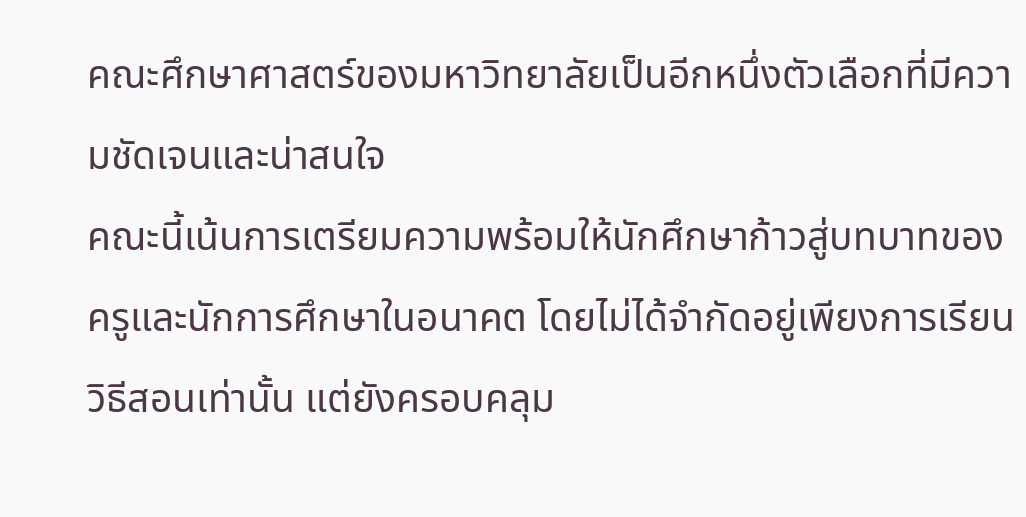คณะศึกษาศาสตร์ของมหาวิทยาลัยเป็นอีกหนึ่งตัวเลือกที่มีความชัดเจนและน่าสนใจ
คณะนี้เน้นการเตรียมความพร้อมให้นักศึกษาก้าวสู่บทบาทของครูและนักการศึกษาในอนาคต โดยไม่ได้จำกัดอยู่เพียงการเรียนวิธีสอนเท่านั้น แต่ยังครอบคลุม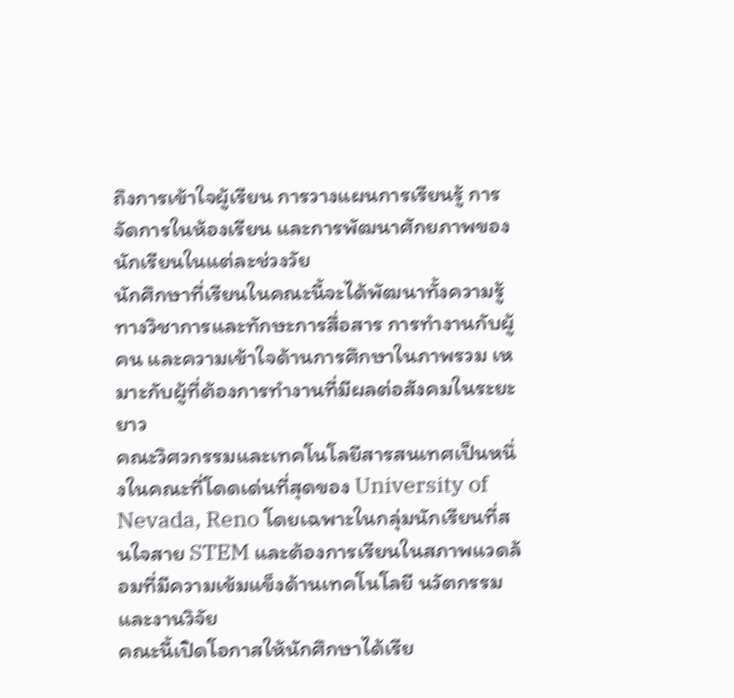ถึงการเข้าใจผู้เรียน การวางแผนการเรียนรู้ การจัดการในห้องเรียน และการพัฒนาศักยภาพของนักเรียนในแต่ละช่วงวัย
นักศึกษาที่เรียนในคณะนี้จะได้พัฒนาทั้งความรู้ทางวิชาการและทักษะการสื่อสาร การทำงานกับผู้คน และความเข้าใจด้านการศึกษาในภาพรวม เหมาะกับผู้ที่ต้องการทำงานที่มีผลต่อสังคมในระยะยาว
คณะวิศวกรรมและเทคโนโลยีสารสนเทศเป็นหนึ่งในคณะที่โดดเด่นที่สุดของ University of Nevada, Reno โดยเฉพาะในกลุ่มนักเรียนที่สนใจสาย STEM และต้องการเรียนในสภาพแวดล้อมที่มีความเข้มแข็งด้านเทคโนโลยี นวัตกรรม และงานวิจัย
คณะนี้เปิดโอกาสให้นักศึกษาได้เรีย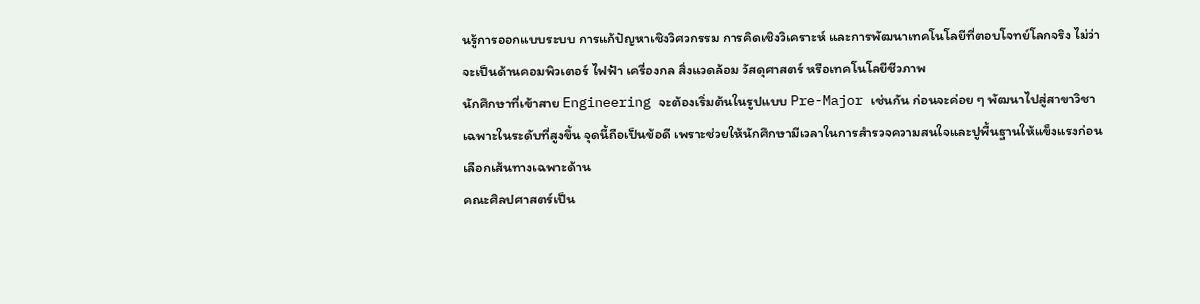นรู้การออกแบบระบบ การแก้ปัญหาเชิงวิศวกรรม การคิดเชิงวิเคราะห์ และการพัฒนาเทคโนโลยีที่ตอบโจทย์โลกจริง ไม่ว่าจะเป็นด้านคอมพิวเตอร์ ไฟฟ้า เครื่องกล สิ่งแวดล้อม วัสดุศาสตร์ หรือเทคโนโลยีชีวภาพ
นักศึกษาที่เข้าสาย Engineering จะต้องเริ่มต้นในรูปแบบ Pre-Major เช่นกัน ก่อนจะค่อย ๆ พัฒนาไปสู่สาขาวิชาเฉพาะในระดับที่สูงขึ้น จุดนี้ถือเป็นข้อดี เพราะช่วยให้นักศึกษามีเวลาในการสำรวจความสนใจและปูพื้นฐานให้แข็งแรงก่อนเลือกเส้นทางเฉพาะด้าน
คณะศิลปศาสตร์เป็น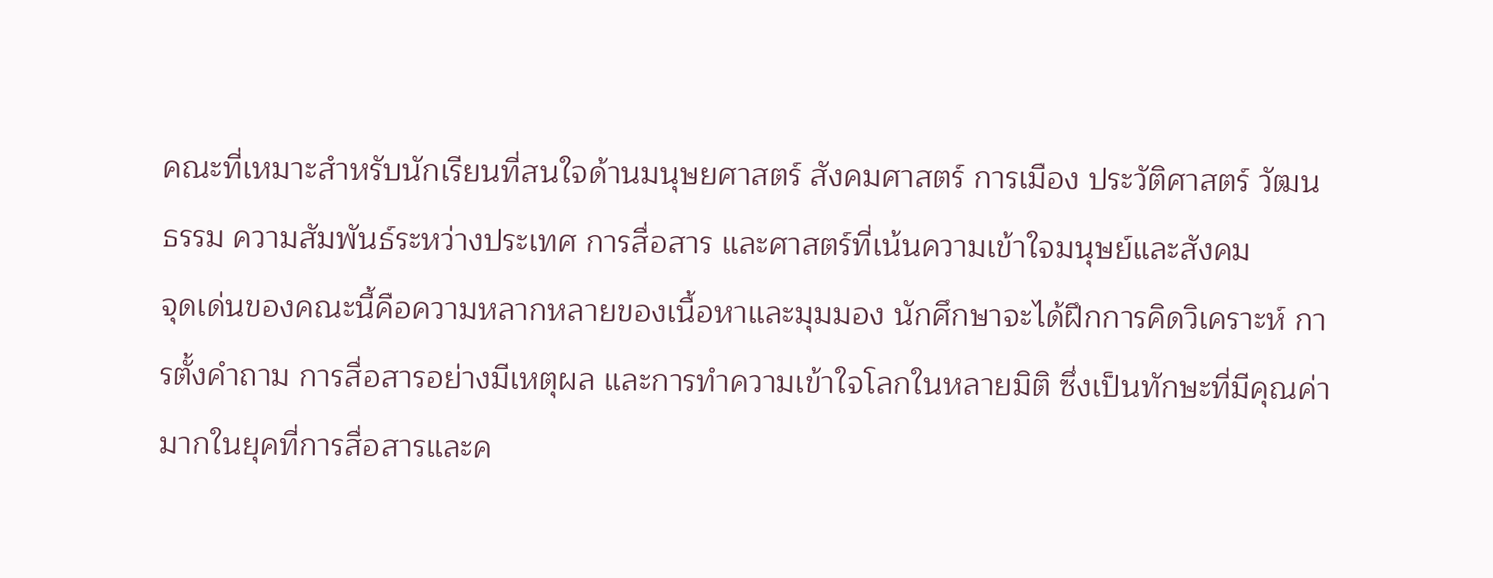คณะที่เหมาะสำหรับนักเรียนที่สนใจด้านมนุษยศาสตร์ สังคมศาสตร์ การเมือง ประวัติศาสตร์ วัฒนธรรม ความสัมพันธ์ระหว่างประเทศ การสื่อสาร และศาสตร์ที่เน้นความเข้าใจมนุษย์และสังคม
จุดเด่นของคณะนี้คือความหลากหลายของเนื้อหาและมุมมอง นักศึกษาจะได้ฝึกการคิดวิเคราะห์ การตั้งคำถาม การสื่อสารอย่างมีเหตุผล และการทำความเข้าใจโลกในหลายมิติ ซึ่งเป็นทักษะที่มีคุณค่ามากในยุคที่การสื่อสารและค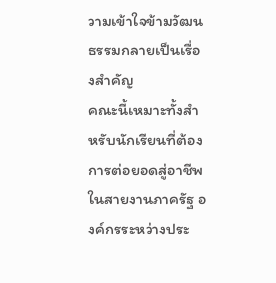วามเข้าใจข้ามวัฒนธรรมกลายเป็นเรื่องสำคัญ
คณะนี้เหมาะทั้งสำหรับนักเรียนที่ต้องการต่อยอดสู่อาชีพในสายงานภาครัฐ องค์กรระหว่างประ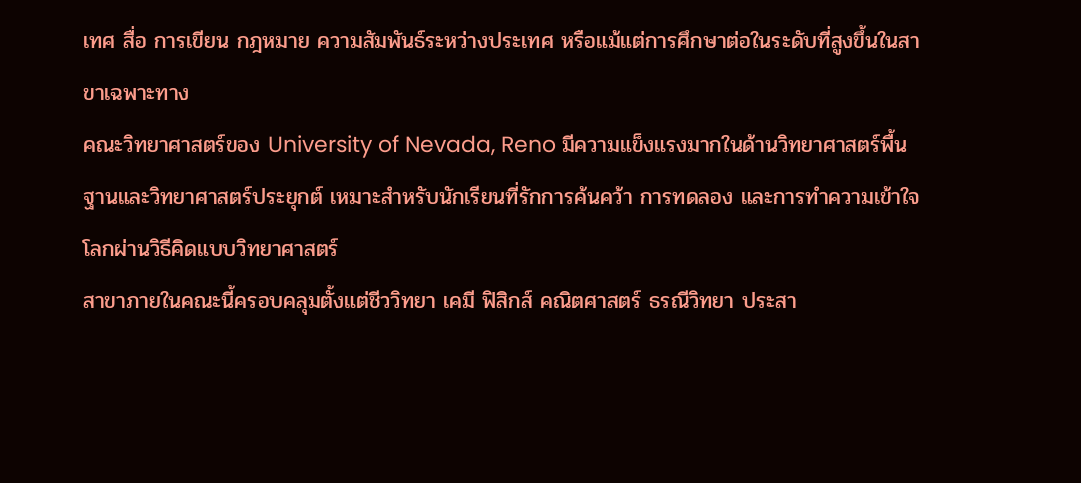เทศ สื่อ การเขียน กฎหมาย ความสัมพันธ์ระหว่างประเทศ หรือแม้แต่การศึกษาต่อในระดับที่สูงขึ้นในสาขาเฉพาะทาง
คณะวิทยาศาสตร์ของ University of Nevada, Reno มีความแข็งแรงมากในด้านวิทยาศาสตร์พื้นฐานและวิทยาศาสตร์ประยุกต์ เหมาะสำหรับนักเรียนที่รักการค้นคว้า การทดลอง และการทำความเข้าใจโลกผ่านวิธีคิดแบบวิทยาศาสตร์
สาขาภายในคณะนี้ครอบคลุมตั้งแต่ชีววิทยา เคมี ฟิสิกส์ คณิตศาสตร์ ธรณีวิทยา ประสา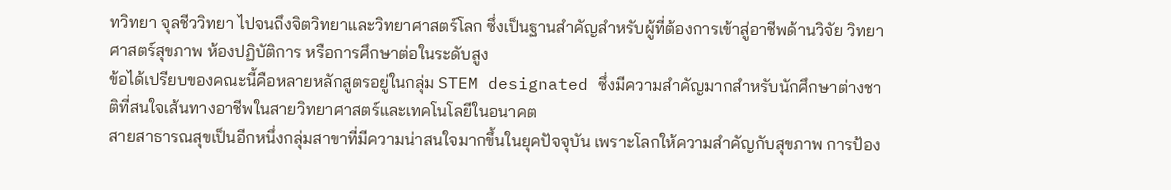ทวิทยา จุลชีววิทยา ไปจนถึงจิตวิทยาและวิทยาศาสตร์โลก ซึ่งเป็นฐานสำคัญสำหรับผู้ที่ต้องการเข้าสู่อาชีพด้านวิจัย วิทยาศาสตร์สุขภาพ ห้องปฏิบัติการ หรือการศึกษาต่อในระดับสูง
ข้อได้เปรียบของคณะนี้คือหลายหลักสูตรอยู่ในกลุ่ม STEM designated ซึ่งมีความสำคัญมากสำหรับนักศึกษาต่างชาติที่สนใจเส้นทางอาชีพในสายวิทยาศาสตร์และเทคโนโลยีในอนาคต
สายสาธารณสุขเป็นอีกหนึ่งกลุ่มสาขาที่มีความน่าสนใจมากขึ้นในยุคปัจจุบัน เพราะโลกให้ความสำคัญกับสุขภาพ การป้อง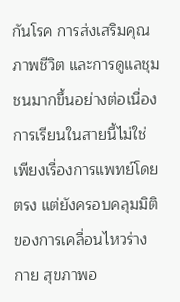กันโรค การส่งเสริมคุณภาพชีวิต และการดูแลชุมชนมากขึ้นอย่างต่อเนื่อง
การเรียนในสายนี้ไม่ใช่เพียงเรื่องการแพทย์โดยตรง แต่ยังครอบคลุมมิติของการเคลื่อนไหวร่างกาย สุขภาพอ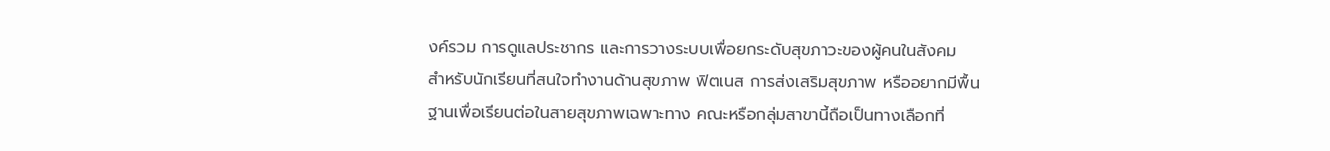งค์รวม การดูแลประชากร และการวางระบบเพื่อยกระดับสุขภาวะของผู้คนในสังคม
สำหรับนักเรียนที่สนใจทำงานด้านสุขภาพ ฟิตเนส การส่งเสริมสุขภาพ หรืออยากมีพื้นฐานเพื่อเรียนต่อในสายสุขภาพเฉพาะทาง คณะหรือกลุ่มสาขานี้ถือเป็นทางเลือกที่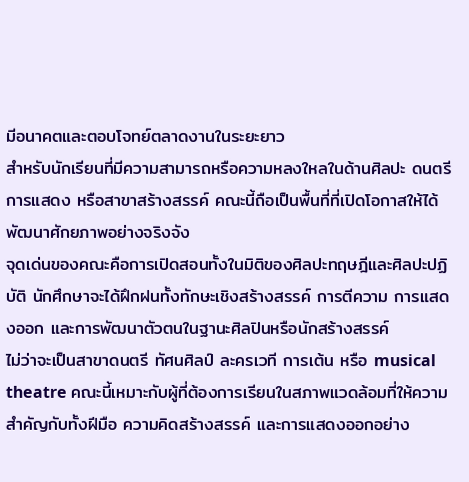มีอนาคตและตอบโจทย์ตลาดงานในระยะยาว
สำหรับนักเรียนที่มีความสามารถหรือความหลงใหลในด้านศิลปะ ดนตรี การแสดง หรือสาขาสร้างสรรค์ คณะนี้ถือเป็นพื้นที่ที่เปิดโอกาสให้ได้พัฒนาศักยภาพอย่างจริงจัง
จุดเด่นของคณะคือการเปิดสอนทั้งในมิติของศิลปะทฤษฎีและศิลปะปฏิบัติ นักศึกษาจะได้ฝึกฝนทั้งทักษะเชิงสร้างสรรค์ การตีความ การแสดงออก และการพัฒนาตัวตนในฐานะศิลปินหรือนักสร้างสรรค์
ไม่ว่าจะเป็นสาขาดนตรี ทัศนศิลป์ ละครเวที การเต้น หรือ musical theatre คณะนี้เหมาะกับผู้ที่ต้องการเรียนในสภาพแวดล้อมที่ให้ความสำคัญกับทั้งฝีมือ ความคิดสร้างสรรค์ และการแสดงออกอย่าง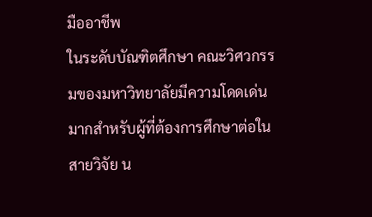มืออาชีพ
ในระดับบัณฑิตศึกษา คณะวิศวกรรมของมหาวิทยาลัยมีความโดดเด่นมากสำหรับผู้ที่ต้องการศึกษาต่อในสายวิจัย น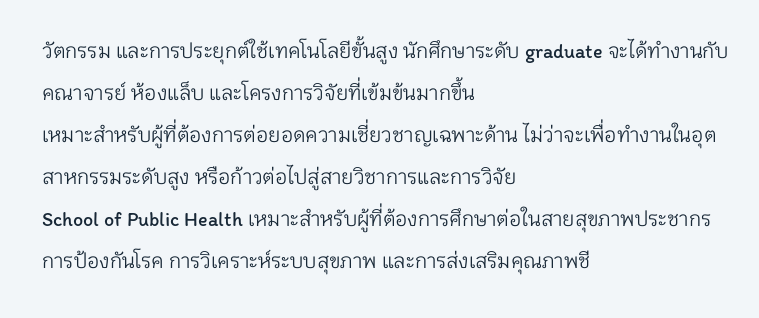วัตกรรม และการประยุกต์ใช้เทคโนโลยีขั้นสูง นักศึกษาระดับ graduate จะได้ทำงานกับคณาจารย์ ห้องแล็บ และโครงการวิจัยที่เข้มข้นมากขึ้น
เหมาะสำหรับผู้ที่ต้องการต่อยอดความเชี่ยวชาญเฉพาะด้าน ไม่ว่าจะเพื่อทำงานในอุตสาหกรรมระดับสูง หรือก้าวต่อไปสู่สายวิชาการและการวิจัย
School of Public Health เหมาะสำหรับผู้ที่ต้องการศึกษาต่อในสายสุขภาพประชากร การป้องกันโรค การวิเคราะห์ระบบสุขภาพ และการส่งเสริมคุณภาพชี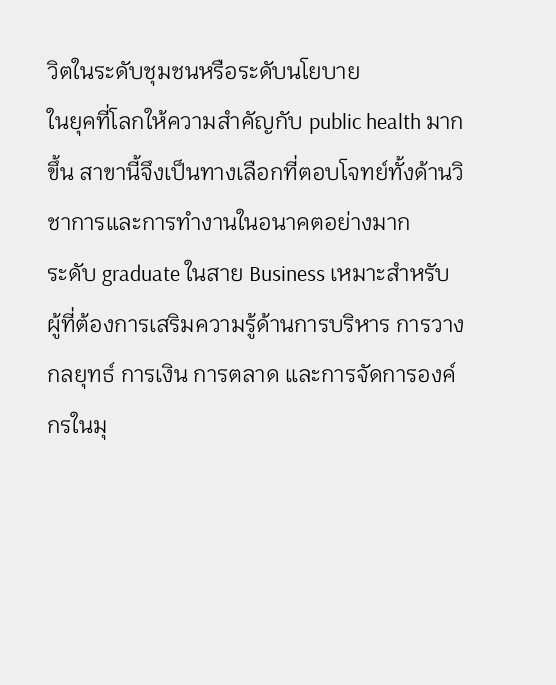วิตในระดับชุมชนหรือระดับนโยบาย
ในยุคที่โลกให้ความสำคัญกับ public health มากขึ้น สาขานี้จึงเป็นทางเลือกที่ตอบโจทย์ทั้งด้านวิชาการและการทำงานในอนาคตอย่างมาก
ระดับ graduate ในสาย Business เหมาะสำหรับผู้ที่ต้องการเสริมความรู้ด้านการบริหาร การวางกลยุทธ์ การเงิน การตลาด และการจัดการองค์กรในมุ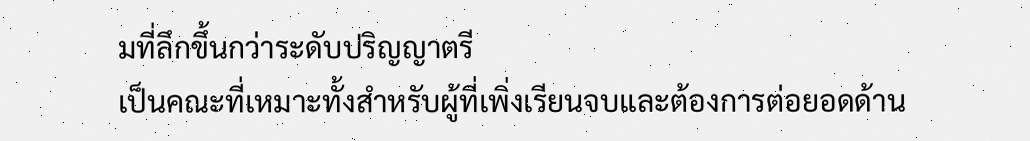มที่ลึกขึ้นกว่าระดับปริญญาตรี
เป็นคณะที่เหมาะทั้งสำหรับผู้ที่เพิ่งเรียนจบและต้องการต่อยอดด้าน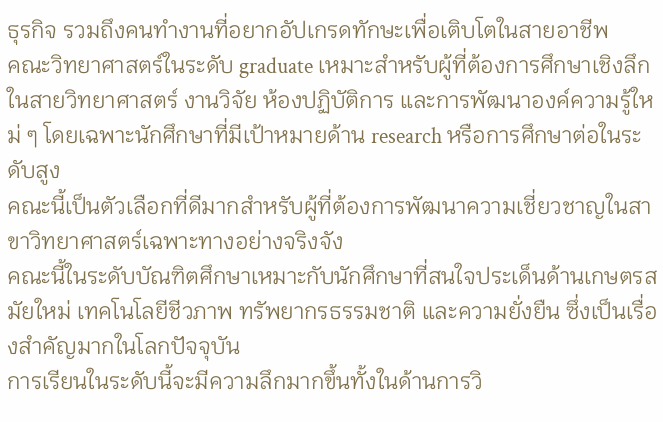ธุรกิจ รวมถึงคนทำงานที่อยากอัปเกรดทักษะเพื่อเติบโตในสายอาชีพ
คณะวิทยาศาสตร์ในระดับ graduate เหมาะสำหรับผู้ที่ต้องการศึกษาเชิงลึกในสายวิทยาศาสตร์ งานวิจัย ห้องปฏิบัติการ และการพัฒนาองค์ความรู้ใหม่ ๆ โดยเฉพาะนักศึกษาที่มีเป้าหมายด้าน research หรือการศึกษาต่อในระดับสูง
คณะนี้เป็นตัวเลือกที่ดีมากสำหรับผู้ที่ต้องการพัฒนาความเชี่ยวชาญในสาขาวิทยาศาสตร์เฉพาะทางอย่างจริงจัง
คณะนี้ในระดับบัณฑิตศึกษาเหมาะกับนักศึกษาที่สนใจประเด็นด้านเกษตรสมัยใหม่ เทคโนโลยีชีวภาพ ทรัพยากรธรรมชาติ และความยั่งยืน ซึ่งเป็นเรื่องสำคัญมากในโลกปัจจุบัน
การเรียนในระดับนี้จะมีความลึกมากขึ้นทั้งในด้านการวิ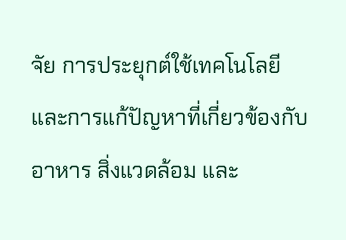จัย การประยุกต์ใช้เทคโนโลยี และการแก้ปัญหาที่เกี่ยวข้องกับอาหาร สิ่งแวดล้อม และ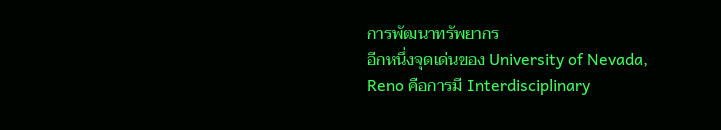การพัฒนาทรัพยากร
อีกหนึ่งจุดเด่นของ University of Nevada, Reno คือการมี Interdisciplinary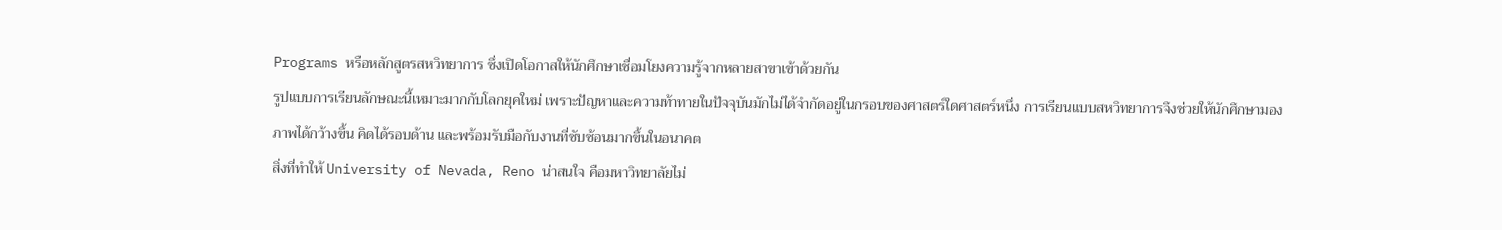Programs หรือหลักสูตรสหวิทยาการ ซึ่งเปิดโอกาสให้นักศึกษาเชื่อมโยงความรู้จากหลายสาขาเข้าด้วยกัน
รูปแบบการเรียนลักษณะนี้เหมาะมากกับโลกยุคใหม่ เพราะปัญหาและความท้าทายในปัจจุบันมักไม่ได้จำกัดอยู่ในกรอบของศาสตร์ใดศาสตร์หนึ่ง การเรียนแบบสหวิทยาการจึงช่วยให้นักศึกษามองภาพได้กว้างขึ้น คิดได้รอบด้าน และพร้อมรับมือกับงานที่ซับซ้อนมากขึ้นในอนาคต
สิ่งที่ทำให้ University of Nevada, Reno น่าสนใจ คือมหาวิทยาลัยไม่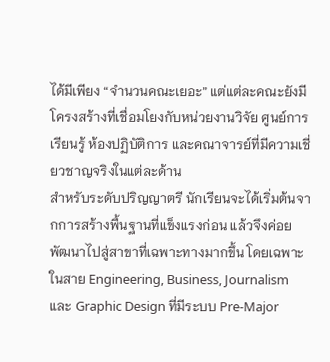ได้มีเพียง “จำนวนคณะเยอะ” แต่แต่ละคณะยังมีโครงสร้างที่เชื่อมโยงกับหน่วยงานวิจัย ศูนย์การเรียนรู้ ห้องปฏิบัติการ และคณาจารย์ที่มีความเชี่ยวชาญจริงในแต่ละด้าน
สำหรับระดับปริญญาตรี นักเรียนจะได้เริ่มต้นจากการสร้างพื้นฐานที่แข็งแรงก่อน แล้วจึงค่อยพัฒนาไปสู่สาขาที่เฉพาะทางมากขึ้น โดยเฉพาะในสาย Engineering, Business, Journalism และ Graphic Design ที่มีระบบ Pre-Major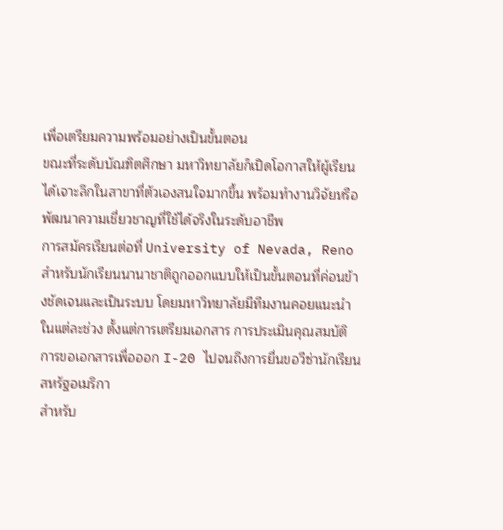เพื่อเตรียมความพร้อมอย่างเป็นขั้นตอน
ขณะที่ระดับบัณฑิตศึกษา มหาวิทยาลัยก็เปิดโอกาสให้ผู้เรียนได้เจาะลึกในสาขาที่ตัวเองสนใจมากขึ้น พร้อมทำงานวิจัยหรือพัฒนาความเชี่ยวชาญที่ใช้ได้จริงในระดับอาชีพ
การสมัครเรียนต่อที่ University of Nevada, Reno สำหรับนักเรียนนานาชาติถูกออกแบบให้เป็นขั้นตอนที่ค่อนข้างชัดเจนและเป็นระบบ โดยมหาวิทยาลัยมีทีมงานคอยแนะนำในแต่ละช่วง ตั้งแต่การเตรียมเอกสาร การประเมินคุณสมบัติ การขอเอกสารเพื่อออก I-20 ไปจนถึงการยื่นขอวีซ่านักเรียนสหรัฐอเมริกา
สำหรับ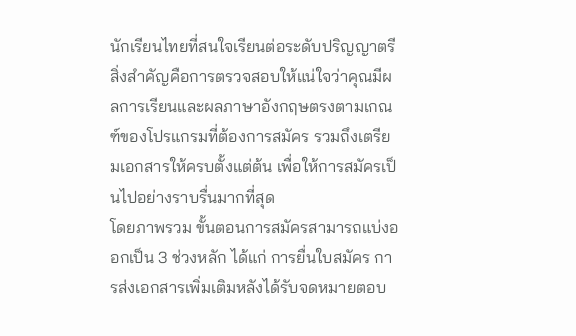นักเรียนไทยที่สนใจเรียนต่อระดับปริญญาตรี สิ่งสำคัญคือการตรวจสอบให้แน่ใจว่าคุณมีผลการเรียนและผลภาษาอังกฤษตรงตามเกณฑ์ของโปรแกรมที่ต้องการสมัคร รวมถึงเตรียมเอกสารให้ครบตั้งแต่ต้น เพื่อให้การสมัครเป็นไปอย่างราบรื่นมากที่สุด
โดยภาพรวม ขั้นตอนการสมัครสามารถแบ่งออกเป็น 3 ช่วงหลัก ได้แก่ การยื่นใบสมัคร การส่งเอกสารเพิ่มเติมหลังได้รับจดหมายตอบ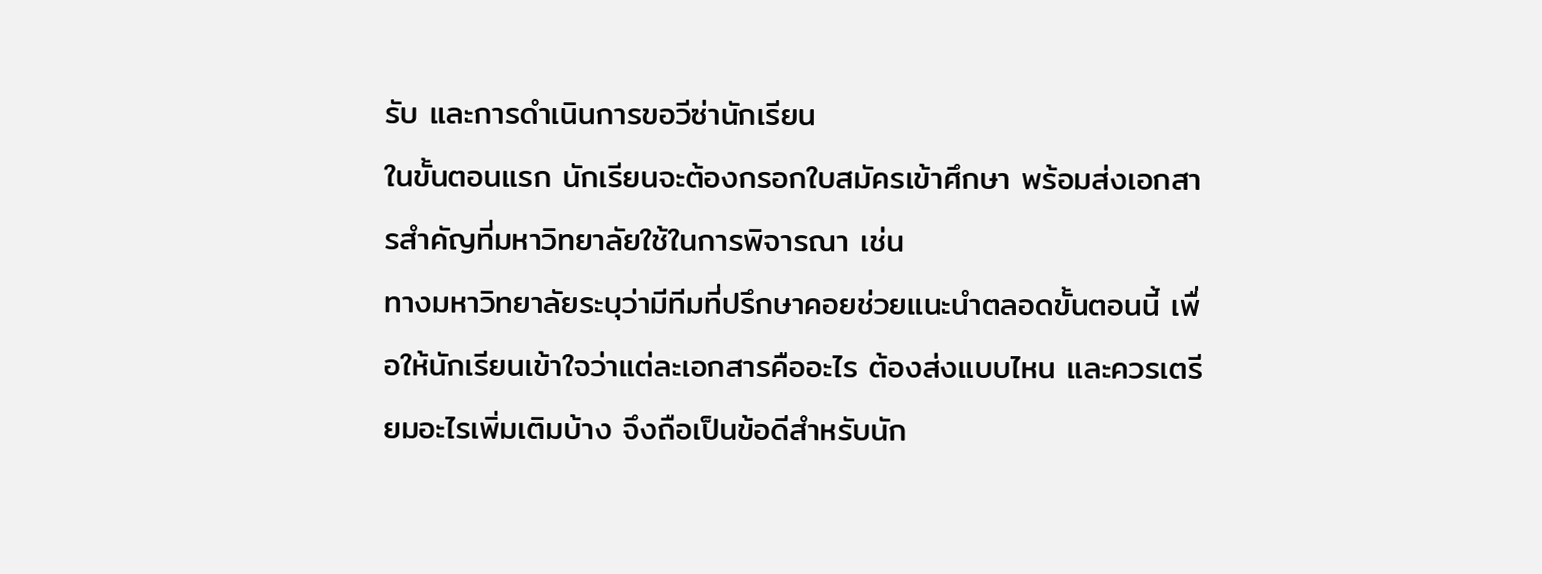รับ และการดำเนินการขอวีซ่านักเรียน
ในขั้นตอนแรก นักเรียนจะต้องกรอกใบสมัครเข้าศึกษา พร้อมส่งเอกสารสำคัญที่มหาวิทยาลัยใช้ในการพิจารณา เช่น
ทางมหาวิทยาลัยระบุว่ามีทีมที่ปรึกษาคอยช่วยแนะนำตลอดขั้นตอนนี้ เพื่อให้นักเรียนเข้าใจว่าแต่ละเอกสารคืออะไร ต้องส่งแบบไหน และควรเตรียมอะไรเพิ่มเติมบ้าง จึงถือเป็นข้อดีสำหรับนัก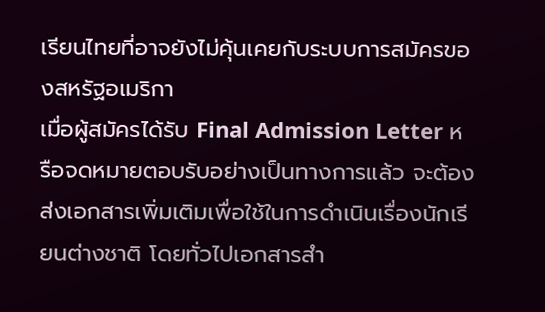เรียนไทยที่อาจยังไม่คุ้นเคยกับระบบการสมัครของสหรัฐอเมริกา
เมื่อผู้สมัครได้รับ Final Admission Letter หรือจดหมายตอบรับอย่างเป็นทางการแล้ว จะต้องส่งเอกสารเพิ่มเติมเพื่อใช้ในการดำเนินเรื่องนักเรียนต่างชาติ โดยทั่วไปเอกสารสำ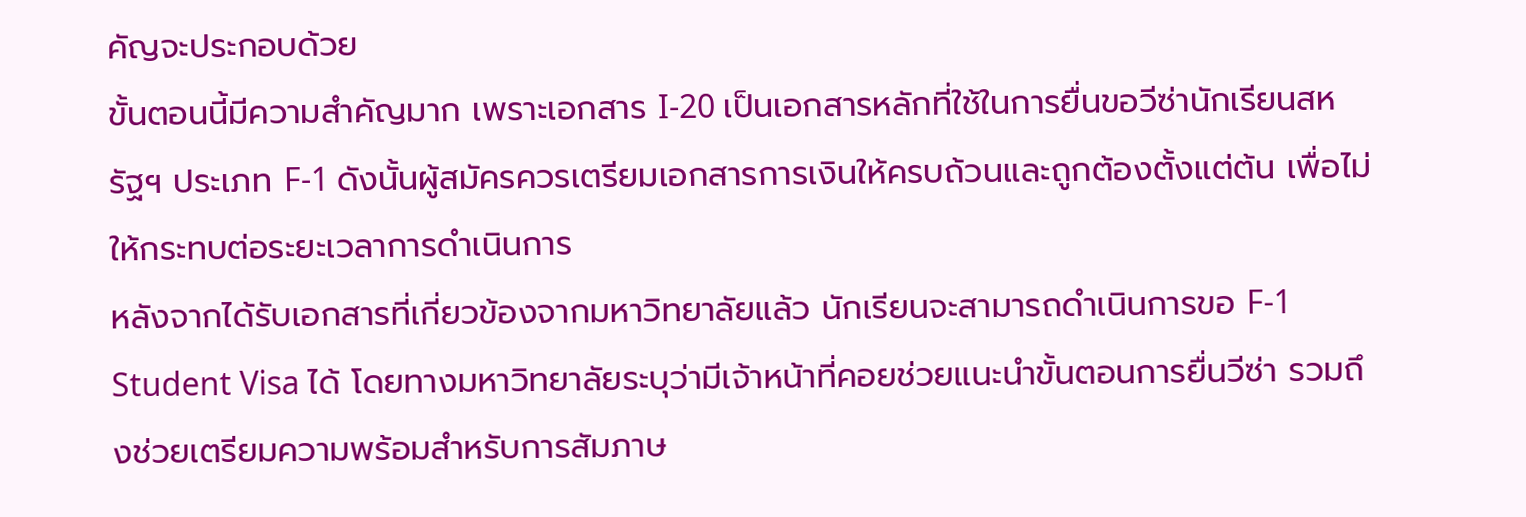คัญจะประกอบด้วย
ขั้นตอนนี้มีความสำคัญมาก เพราะเอกสาร I-20 เป็นเอกสารหลักที่ใช้ในการยื่นขอวีซ่านักเรียนสหรัฐฯ ประเภท F-1 ดังนั้นผู้สมัครควรเตรียมเอกสารการเงินให้ครบถ้วนและถูกต้องตั้งแต่ต้น เพื่อไม่ให้กระทบต่อระยะเวลาการดำเนินการ
หลังจากได้รับเอกสารที่เกี่ยวข้องจากมหาวิทยาลัยแล้ว นักเรียนจะสามารถดำเนินการขอ F-1 Student Visa ได้ โดยทางมหาวิทยาลัยระบุว่ามีเจ้าหน้าที่คอยช่วยแนะนำขั้นตอนการยื่นวีซ่า รวมถึงช่วยเตรียมความพร้อมสำหรับการสัมภาษ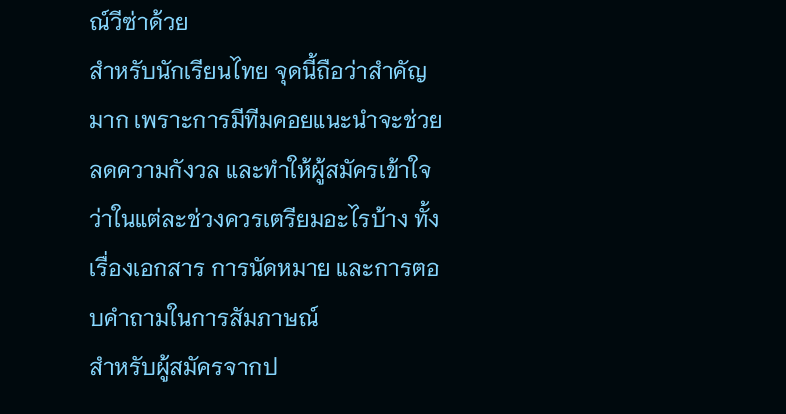ณ์วีซ่าด้วย
สำหรับนักเรียนไทย จุดนี้ถือว่าสำคัญมาก เพราะการมีทีมคอยแนะนำจะช่วยลดความกังวล และทำให้ผู้สมัครเข้าใจว่าในแต่ละช่วงควรเตรียมอะไรบ้าง ทั้งเรื่องเอกสาร การนัดหมาย และการตอบคำถามในการสัมภาษณ์
สำหรับผู้สมัครจากป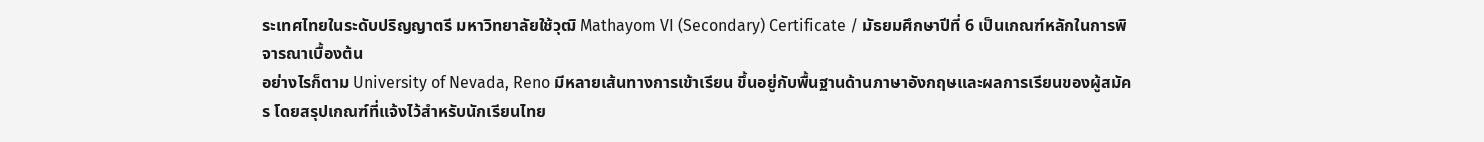ระเทศไทยในระดับปริญญาตรี มหาวิทยาลัยใช้วุฒิ Mathayom VI (Secondary) Certificate / มัธยมศึกษาปีที่ 6 เป็นเกณฑ์หลักในการพิจารณาเบื้องต้น
อย่างไรก็ตาม University of Nevada, Reno มีหลายเส้นทางการเข้าเรียน ขึ้นอยู่กับพื้นฐานด้านภาษาอังกฤษและผลการเรียนของผู้สมัคร โดยสรุปเกณฑ์ที่แจ้งไว้สำหรับนักเรียนไทย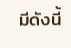มีดังนี้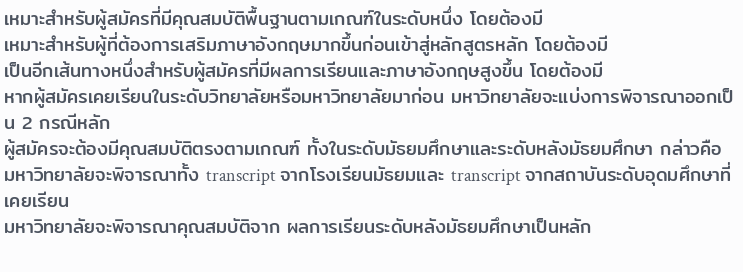เหมาะสำหรับผู้สมัครที่มีคุณสมบัติพื้นฐานตามเกณฑ์ในระดับหนึ่ง โดยต้องมี
เหมาะสำหรับผู้ที่ต้องการเสริมภาษาอังกฤษมากขึ้นก่อนเข้าสู่หลักสูตรหลัก โดยต้องมี
เป็นอีกเส้นทางหนึ่งสำหรับผู้สมัครที่มีผลการเรียนและภาษาอังกฤษสูงขึ้น โดยต้องมี
หากผู้สมัครเคยเรียนในระดับวิทยาลัยหรือมหาวิทยาลัยมาก่อน มหาวิทยาลัยจะแบ่งการพิจารณาออกเป็น 2 กรณีหลัก
ผู้สมัครจะต้องมีคุณสมบัติตรงตามเกณฑ์ ทั้งในระดับมัธยมศึกษาและระดับหลังมัธยมศึกษา กล่าวคือ มหาวิทยาลัยจะพิจารณาทั้ง transcript จากโรงเรียนมัธยมและ transcript จากสถาบันระดับอุดมศึกษาที่เคยเรียน
มหาวิทยาลัยจะพิจารณาคุณสมบัติจาก ผลการเรียนระดับหลังมัธยมศึกษาเป็นหลัก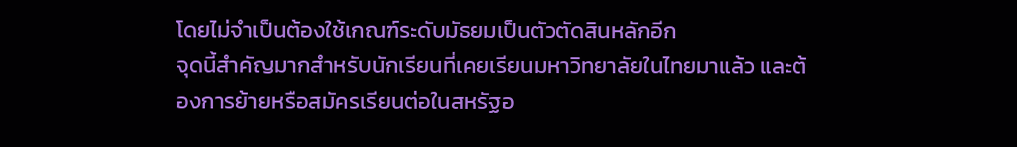โดยไม่จำเป็นต้องใช้เกณฑ์ระดับมัธยมเป็นตัวตัดสินหลักอีก
จุดนี้สำคัญมากสำหรับนักเรียนที่เคยเรียนมหาวิทยาลัยในไทยมาแล้ว และต้องการย้ายหรือสมัครเรียนต่อในสหรัฐอ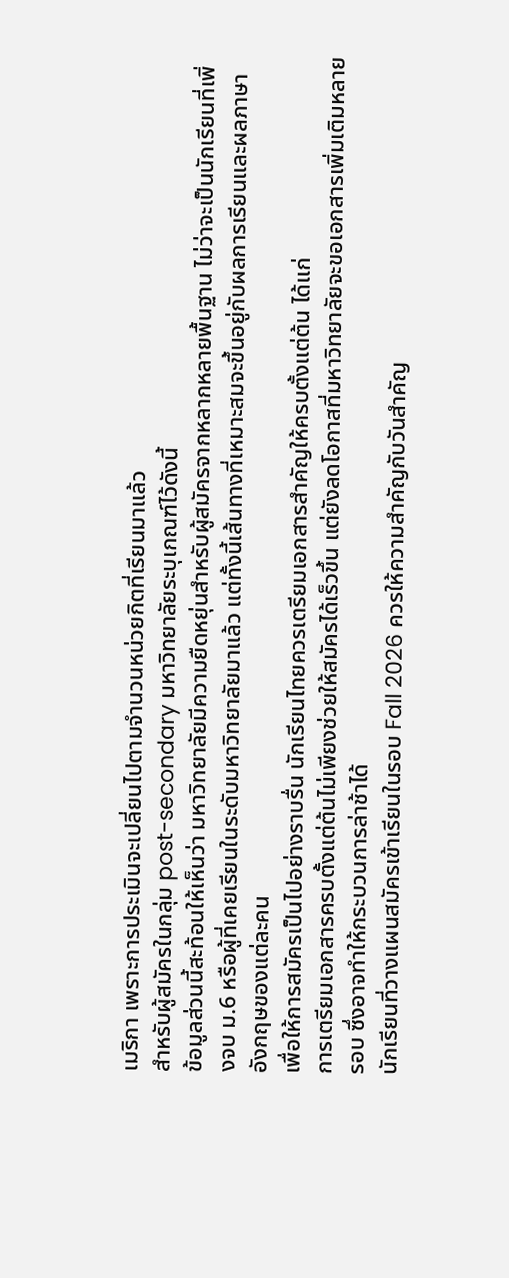เมริกา เพราะการประเมินจะเปลี่ยนไปตามจำนวนหน่วยกิตที่เรียนมาแล้ว
สำหรับผู้สมัครในกลุ่ม post-secondary มหาวิทยาลัยระบุเกณฑ์ไว้ดังนี้
ข้อมูลส่วนนี้สะท้อนให้เห็นว่า มหาวิทยาลัยมีความยืดหยุ่นสำหรับผู้สมัครจากหลากหลายพื้นฐาน ไม่ว่าจะเป็นนักเรียนที่เพิ่งจบ ม.6 หรือผู้ที่เคยเรียนในระดับมหาวิทยาลัยมาแล้ว แต่ทั้งนี้เส้นทางที่เหมาะสมจะขึ้นอยู่กับผลการเรียนและผลภาษาอังกฤษของแต่ละคน
เพื่อให้การสมัครเป็นไปอย่างราบรื่น นักเรียนไทยควรเตรียมเอกสารสำคัญให้ครบตั้งแต่ต้น ได้แก่
การเตรียมเอกสารครบตั้งแต่ต้นไม่เพียงช่วยให้สมัครได้เร็วขึ้น แต่ยังลดโอกาสที่มหาวิทยาลัยจะขอเอกสารเพิ่มเติมหลายรอบ ซึ่งอาจทำให้กระบวนการล่าช้าได้
นักเรียนที่วางแผนสมัครเข้าเรียนในรอบ Fall 2026 ควรให้ความสำคัญกับวันสำคัญ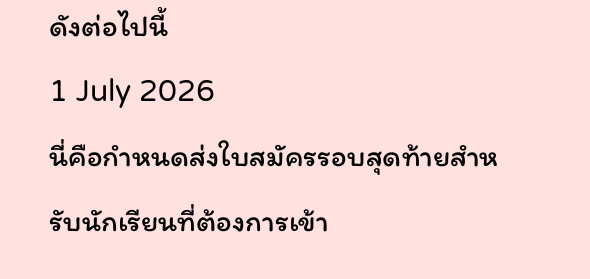ดังต่อไปนี้
1 July 2026
นี่คือกำหนดส่งใบสมัครรอบสุดท้ายสำหรับนักเรียนที่ต้องการเข้า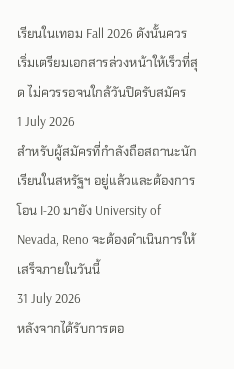เรียนในเทอม Fall 2026 ดังนั้นควรเริ่มเตรียมเอกสารล่วงหน้าให้เร็วที่สุด ไม่ควรรอจนใกล้วันปิดรับสมัคร
1 July 2026
สำหรับผู้สมัครที่กำลังถือสถานะนักเรียนในสหรัฐฯ อยู่แล้วและต้องการโอน I-20 มายัง University of Nevada, Reno จะต้องดำเนินการให้เสร็จภายในวันนี้
31 July 2026
หลังจากได้รับการตอ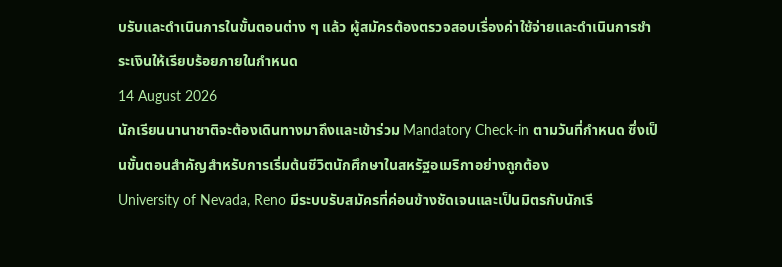บรับและดำเนินการในขั้นตอนต่าง ๆ แล้ว ผู้สมัครต้องตรวจสอบเรื่องค่าใช้จ่ายและดำเนินการชำระเงินให้เรียบร้อยภายในกำหนด
14 August 2026
นักเรียนนานาชาติจะต้องเดินทางมาถึงและเข้าร่วม Mandatory Check-in ตามวันที่กำหนด ซึ่งเป็นขั้นตอนสำคัญสำหรับการเริ่มต้นชีวิตนักศึกษาในสหรัฐอเมริกาอย่างถูกต้อง
University of Nevada, Reno มีระบบรับสมัครที่ค่อนข้างชัดเจนและเป็นมิตรกับนักเรี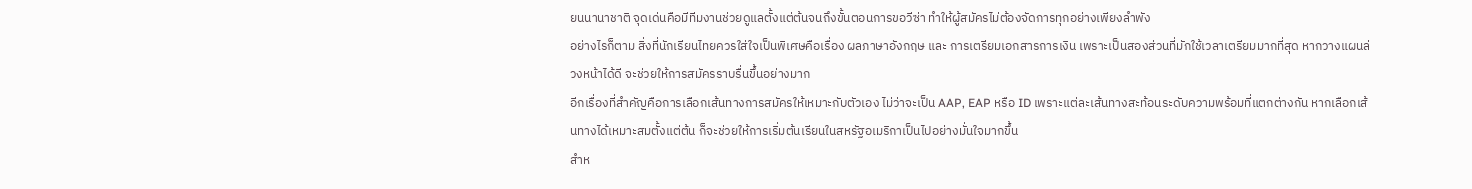ยนนานาชาติ จุดเด่นคือมีทีมงานช่วยดูแลตั้งแต่ต้นจนถึงขั้นตอนการขอวีซ่า ทำให้ผู้สมัครไม่ต้องจัดการทุกอย่างเพียงลำพัง
อย่างไรก็ตาม สิ่งที่นักเรียนไทยควรใส่ใจเป็นพิเศษคือเรื่อง ผลภาษาอังกฤษ และ การเตรียมเอกสารการเงิน เพราะเป็นสองส่วนที่มักใช้เวลาเตรียมมากที่สุด หากวางแผนล่วงหน้าได้ดี จะช่วยให้การสมัครราบรื่นขึ้นอย่างมาก
อีกเรื่องที่สำคัญคือการเลือกเส้นทางการสมัครให้เหมาะกับตัวเอง ไม่ว่าจะเป็น AAP, EAP หรือ ID เพราะแต่ละเส้นทางสะท้อนระดับความพร้อมที่แตกต่างกัน หากเลือกเส้นทางได้เหมาะสมตั้งแต่ต้น ก็จะช่วยให้การเริ่มต้นเรียนในสหรัฐอเมริกาเป็นไปอย่างมั่นใจมากขึ้น
สำห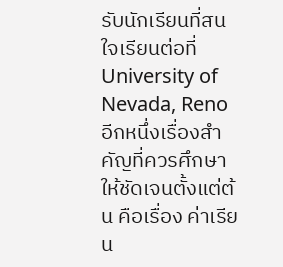รับนักเรียนที่สนใจเรียนต่อที่ University of Nevada, Reno อีกหนึ่งเรื่องสำคัญที่ควรศึกษาให้ชัดเจนตั้งแต่ต้น คือเรื่อง ค่าเรียน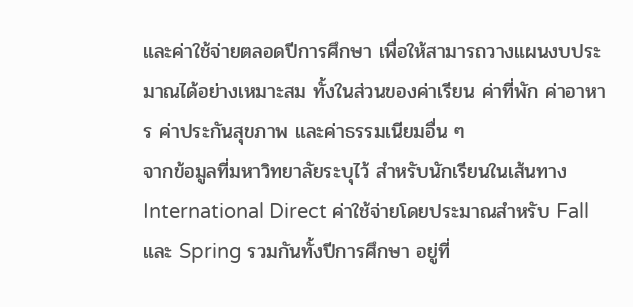และค่าใช้จ่ายตลอดปีการศึกษา เพื่อให้สามารถวางแผนงบประมาณได้อย่างเหมาะสม ทั้งในส่วนของค่าเรียน ค่าที่พัก ค่าอาหาร ค่าประกันสุขภาพ และค่าธรรมเนียมอื่น ๆ
จากข้อมูลที่มหาวิทยาลัยระบุไว้ สำหรับนักเรียนในเส้นทาง International Direct ค่าใช้จ่ายโดยประมาณสำหรับ Fall และ Spring รวมกันทั้งปีการศึกษา อยู่ที่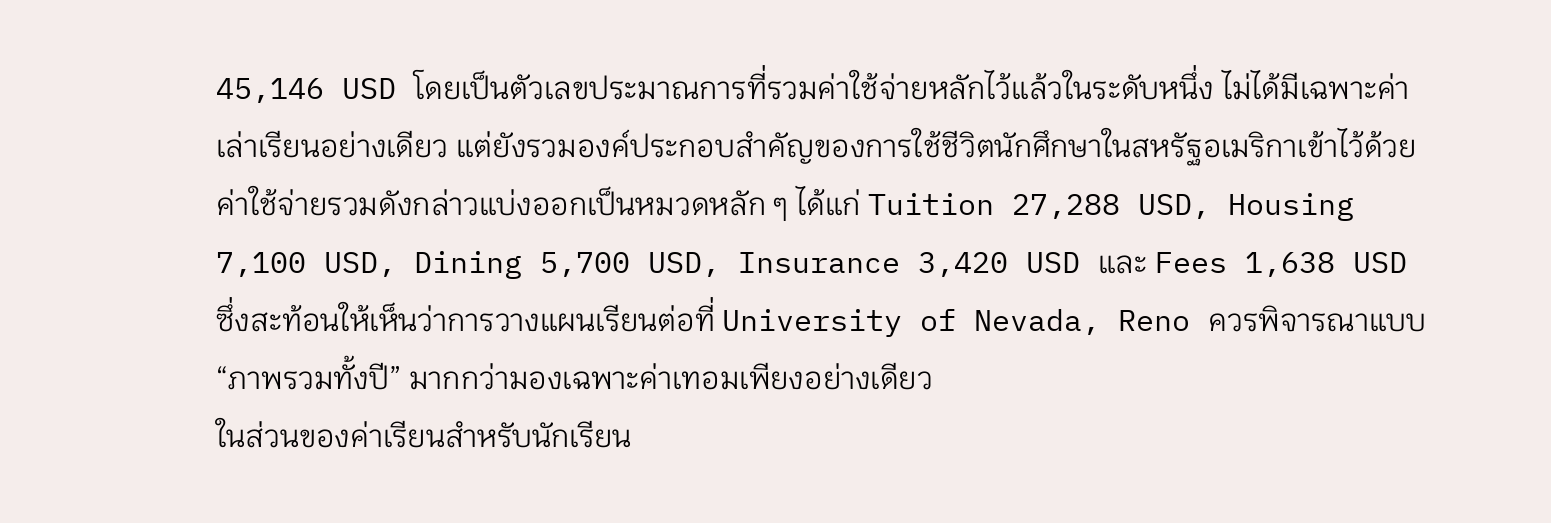45,146 USD โดยเป็นตัวเลขประมาณการที่รวมค่าใช้จ่ายหลักไว้แล้วในระดับหนึ่ง ไม่ได้มีเฉพาะค่าเล่าเรียนอย่างเดียว แต่ยังรวมองค์ประกอบสำคัญของการใช้ชีวิตนักศึกษาในสหรัฐอเมริกาเข้าไว้ด้วย
ค่าใช้จ่ายรวมดังกล่าวแบ่งออกเป็นหมวดหลัก ๆ ได้แก่ Tuition 27,288 USD, Housing 7,100 USD, Dining 5,700 USD, Insurance 3,420 USD และ Fees 1,638 USD ซึ่งสะท้อนให้เห็นว่าการวางแผนเรียนต่อที่ University of Nevada, Reno ควรพิจารณาแบบ “ภาพรวมทั้งปี” มากกว่ามองเฉพาะค่าเทอมเพียงอย่างเดียว
ในส่วนของค่าเรียนสำหรับนักเรียน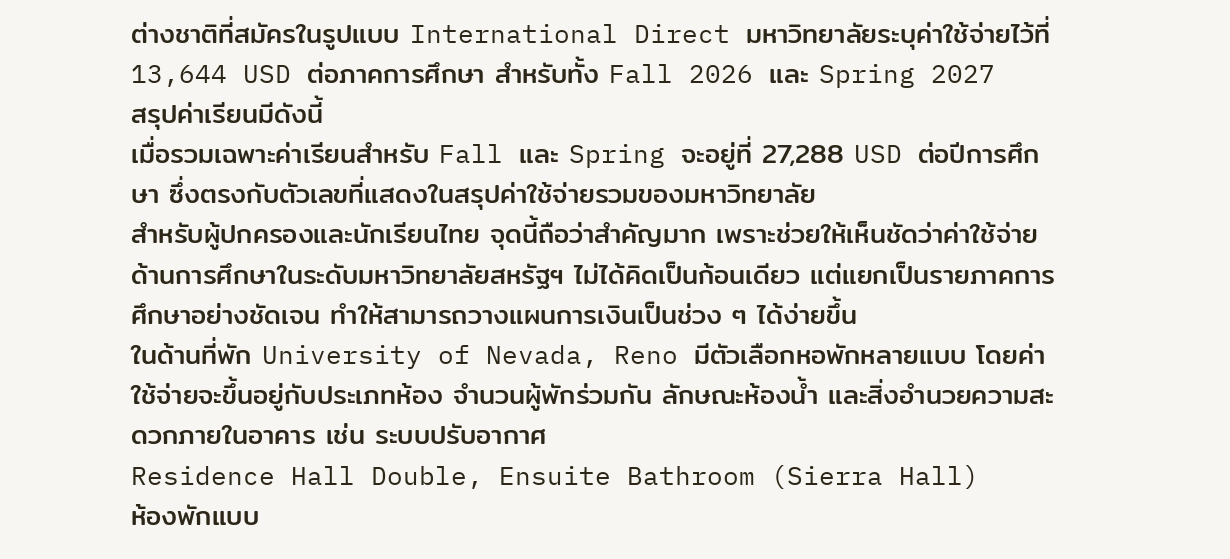ต่างชาติที่สมัครในรูปแบบ International Direct มหาวิทยาลัยระบุค่าใช้จ่ายไว้ที่ 13,644 USD ต่อภาคการศึกษา สำหรับทั้ง Fall 2026 และ Spring 2027
สรุปค่าเรียนมีดังนี้
เมื่อรวมเฉพาะค่าเรียนสำหรับ Fall และ Spring จะอยู่ที่ 27,288 USD ต่อปีการศึกษา ซึ่งตรงกับตัวเลขที่แสดงในสรุปค่าใช้จ่ายรวมของมหาวิทยาลัย
สำหรับผู้ปกครองและนักเรียนไทย จุดนี้ถือว่าสำคัญมาก เพราะช่วยให้เห็นชัดว่าค่าใช้จ่ายด้านการศึกษาในระดับมหาวิทยาลัยสหรัฐฯ ไม่ได้คิดเป็นก้อนเดียว แต่แยกเป็นรายภาคการศึกษาอย่างชัดเจน ทำให้สามารถวางแผนการเงินเป็นช่วง ๆ ได้ง่ายขึ้น
ในด้านที่พัก University of Nevada, Reno มีตัวเลือกหอพักหลายแบบ โดยค่าใช้จ่ายจะขึ้นอยู่กับประเภทห้อง จำนวนผู้พักร่วมกัน ลักษณะห้องน้ำ และสิ่งอำนวยความสะดวกภายในอาคาร เช่น ระบบปรับอากาศ
Residence Hall Double, Ensuite Bathroom (Sierra Hall)
ห้องพักแบบ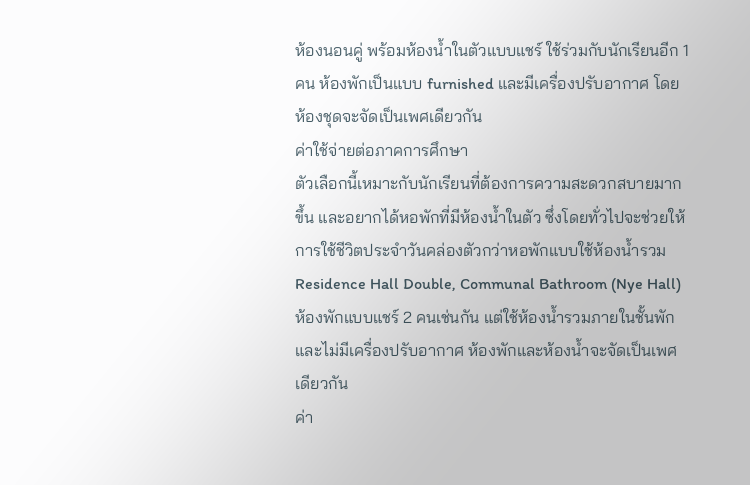ห้องนอนคู่ พร้อมห้องน้ำในตัวแบบแชร์ ใช้ร่วมกับนักเรียนอีก 1 คน ห้องพักเป็นแบบ furnished และมีเครื่องปรับอากาศ โดยห้องชุดจะจัดเป็นเพศเดียวกัน
ค่าใช้จ่ายต่อภาคการศึกษา
ตัวเลือกนี้เหมาะกับนักเรียนที่ต้องการความสะดวกสบายมากขึ้น และอยากได้หอพักที่มีห้องน้ำในตัว ซึ่งโดยทั่วไปจะช่วยให้การใช้ชีวิตประจำวันคล่องตัวกว่าหอพักแบบใช้ห้องน้ำรวม
Residence Hall Double, Communal Bathroom (Nye Hall)
ห้องพักแบบแชร์ 2 คนเช่นกัน แต่ใช้ห้องน้ำรวมภายในชั้นพัก และไม่มีเครื่องปรับอากาศ ห้องพักและห้องน้ำจะจัดเป็นเพศเดียวกัน
ค่า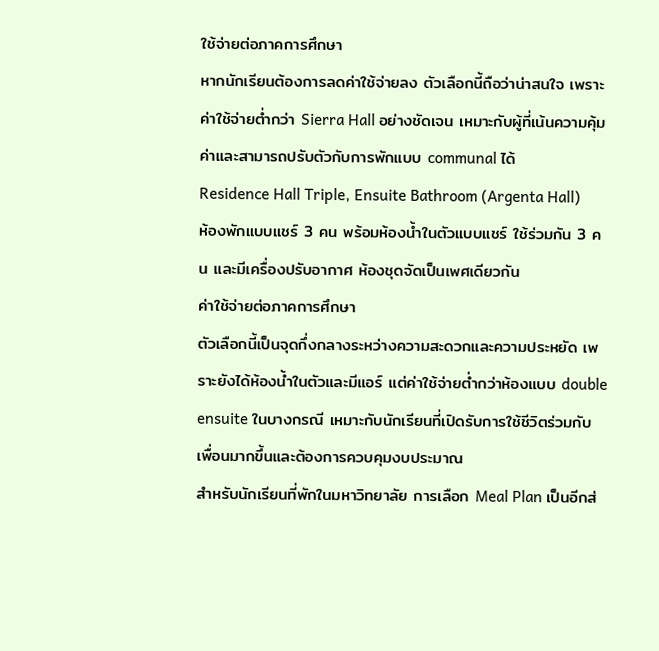ใช้จ่ายต่อภาคการศึกษา
หากนักเรียนต้องการลดค่าใช้จ่ายลง ตัวเลือกนี้ถือว่าน่าสนใจ เพราะค่าใช้จ่ายต่ำกว่า Sierra Hall อย่างชัดเจน เหมาะกับผู้ที่เน้นความคุ้มค่าและสามารถปรับตัวกับการพักแบบ communal ได้
Residence Hall Triple, Ensuite Bathroom (Argenta Hall)
ห้องพักแบบแชร์ 3 คน พร้อมห้องน้ำในตัวแบบแชร์ ใช้ร่วมกัน 3 คน และมีเครื่องปรับอากาศ ห้องชุดจัดเป็นเพศเดียวกัน
ค่าใช้จ่ายต่อภาคการศึกษา
ตัวเลือกนี้เป็นจุดกึ่งกลางระหว่างความสะดวกและความประหยัด เพราะยังได้ห้องน้ำในตัวและมีแอร์ แต่ค่าใช้จ่ายต่ำกว่าห้องแบบ double ensuite ในบางกรณี เหมาะกับนักเรียนที่เปิดรับการใช้ชีวิตร่วมกับเพื่อนมากขึ้นและต้องการควบคุมงบประมาณ
สำหรับนักเรียนที่พักในมหาวิทยาลัย การเลือก Meal Plan เป็นอีกส่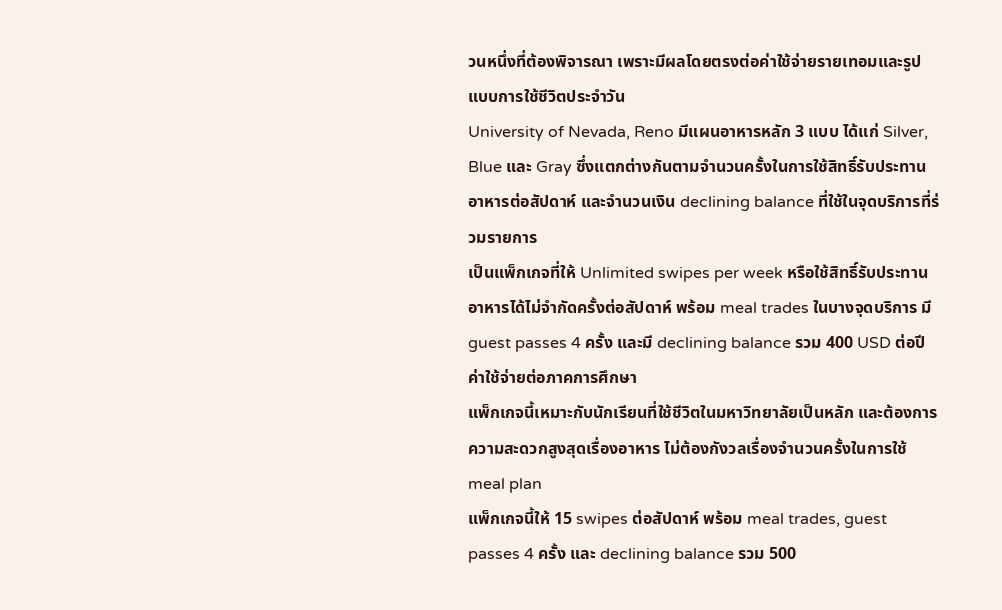วนหนึ่งที่ต้องพิจารณา เพราะมีผลโดยตรงต่อค่าใช้จ่ายรายเทอมและรูปแบบการใช้ชีวิตประจำวัน
University of Nevada, Reno มีแผนอาหารหลัก 3 แบบ ได้แก่ Silver, Blue และ Gray ซึ่งแตกต่างกันตามจำนวนครั้งในการใช้สิทธิ์รับประทานอาหารต่อสัปดาห์ และจำนวนเงิน declining balance ที่ใช้ในจุดบริการที่ร่วมรายการ
เป็นแพ็กเกจที่ให้ Unlimited swipes per week หรือใช้สิทธิ์รับประทานอาหารได้ไม่จำกัดครั้งต่อสัปดาห์ พร้อม meal trades ในบางจุดบริการ มี guest passes 4 ครั้ง และมี declining balance รวม 400 USD ต่อปี
ค่าใช้จ่ายต่อภาคการศึกษา
แพ็กเกจนี้เหมาะกับนักเรียนที่ใช้ชีวิตในมหาวิทยาลัยเป็นหลัก และต้องการความสะดวกสูงสุดเรื่องอาหาร ไม่ต้องกังวลเรื่องจำนวนครั้งในการใช้ meal plan
แพ็กเกจนี้ให้ 15 swipes ต่อสัปดาห์ พร้อม meal trades, guest passes 4 ครั้ง และ declining balance รวม 500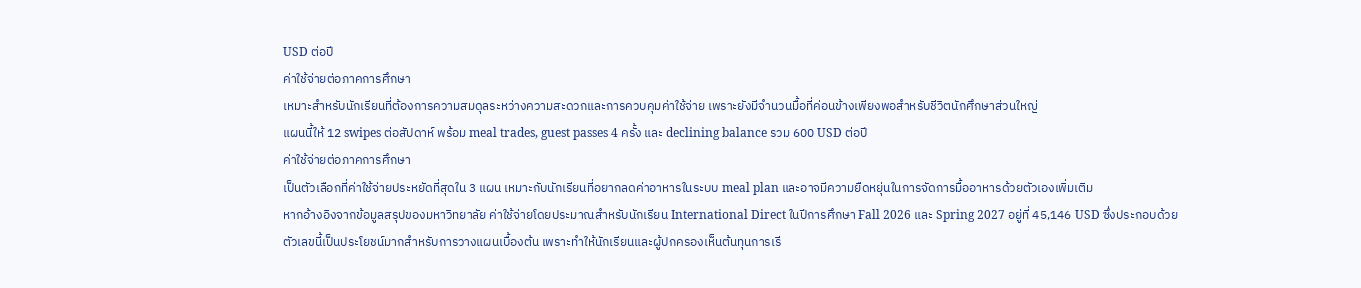USD ต่อปี
ค่าใช้จ่ายต่อภาคการศึกษา
เหมาะสำหรับนักเรียนที่ต้องการความสมดุลระหว่างความสะดวกและการควบคุมค่าใช้จ่าย เพราะยังมีจำนวนมื้อที่ค่อนข้างเพียงพอสำหรับชีวิตนักศึกษาส่วนใหญ่
แผนนี้ให้ 12 swipes ต่อสัปดาห์ พร้อม meal trades, guest passes 4 ครั้ง และ declining balance รวม 600 USD ต่อปี
ค่าใช้จ่ายต่อภาคการศึกษา
เป็นตัวเลือกที่ค่าใช้จ่ายประหยัดที่สุดใน 3 แผน เหมาะกับนักเรียนที่อยากลดค่าอาหารในระบบ meal plan และอาจมีความยืดหยุ่นในการจัดการมื้ออาหารด้วยตัวเองเพิ่มเติม
หากอ้างอิงจากข้อมูลสรุปของมหาวิทยาลัย ค่าใช้จ่ายโดยประมาณสำหรับนักเรียน International Direct ในปีการศึกษา Fall 2026 และ Spring 2027 อยู่ที่ 45,146 USD ซึ่งประกอบด้วย
ตัวเลขนี้เป็นประโยชน์มากสำหรับการวางแผนเบื้องต้น เพราะทำให้นักเรียนและผู้ปกครองเห็นต้นทุนการเรี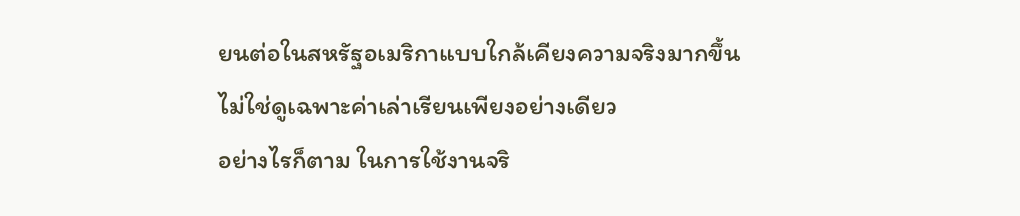ยนต่อในสหรัฐอเมริกาแบบใกล้เคียงความจริงมากขึ้น ไม่ใช่ดูเฉพาะค่าเล่าเรียนเพียงอย่างเดียว
อย่างไรก็ตาม ในการใช้งานจริ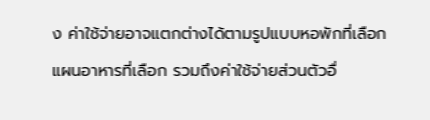ง ค่าใช้จ่ายอาจแตกต่างได้ตามรูปแบบหอพักที่เลือก แผนอาหารที่เลือก รวมถึงค่าใช้จ่ายส่วนตัวอื่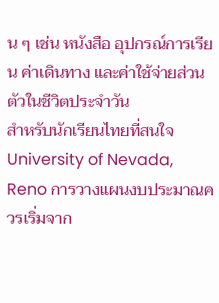น ๆ เช่น หนังสือ อุปกรณ์การเรียน ค่าเดินทาง และค่าใช้จ่ายส่วนตัวในชีวิตประจำวัน
สำหรับนักเรียนไทยที่สนใจ University of Nevada, Reno การวางแผนงบประมาณควรเริ่มจาก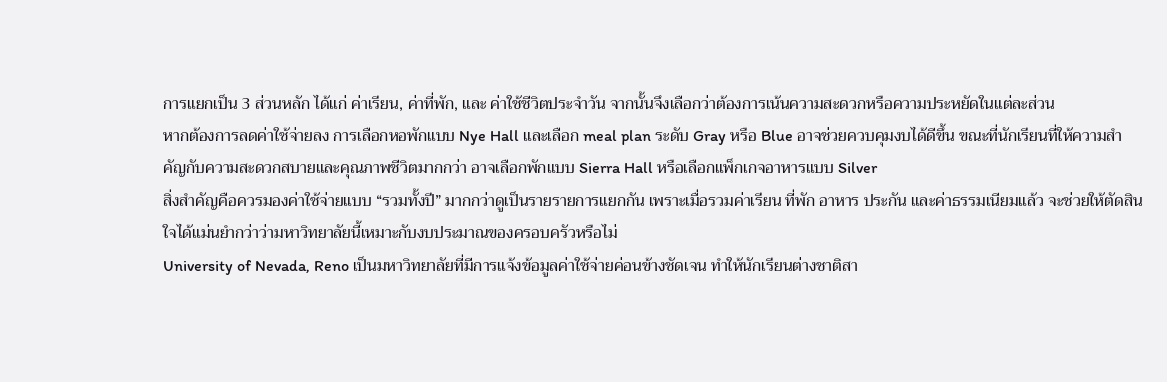การแยกเป็น 3 ส่วนหลัก ได้แก่ ค่าเรียน, ค่าที่พัก, และ ค่าใช้ชีวิตประจำวัน จากนั้นจึงเลือกว่าต้องการเน้นความสะดวกหรือความประหยัดในแต่ละส่วน
หากต้องการลดค่าใช้จ่ายลง การเลือกหอพักแบบ Nye Hall และเลือก meal plan ระดับ Gray หรือ Blue อาจช่วยควบคุมงบได้ดีขึ้น ขณะที่นักเรียนที่ให้ความสำคัญกับความสะดวกสบายและคุณภาพชีวิตมากกว่า อาจเลือกพักแบบ Sierra Hall หรือเลือกแพ็กเกจอาหารแบบ Silver
สิ่งสำคัญคือควรมองค่าใช้จ่ายแบบ “รวมทั้งปี” มากกว่าดูเป็นรายรายการแยกกัน เพราะเมื่อรวมค่าเรียน ที่พัก อาหาร ประกัน และค่าธรรมเนียมแล้ว จะช่วยให้ตัดสินใจได้แม่นยำกว่าว่ามหาวิทยาลัยนี้เหมาะกับงบประมาณของครอบครัวหรือไม่
University of Nevada, Reno เป็นมหาวิทยาลัยที่มีการแจ้งข้อมูลค่าใช้จ่ายค่อนข้างชัดเจน ทำให้นักเรียนต่างชาติสา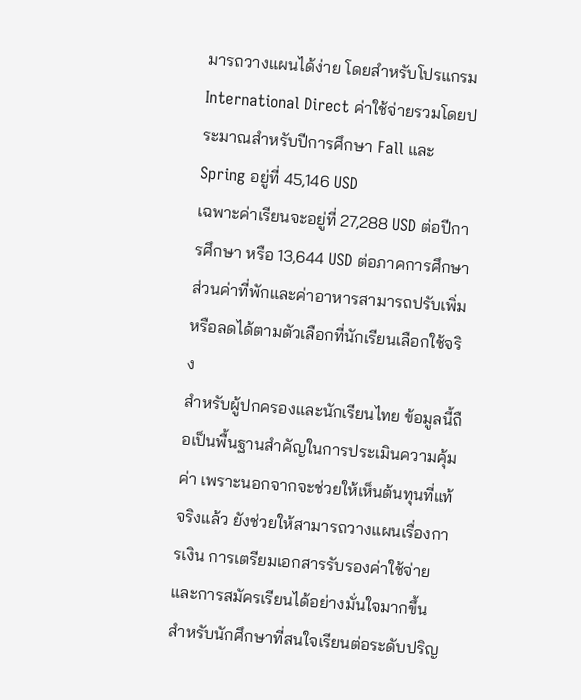มารถวางแผนได้ง่าย โดยสำหรับโปรแกรม International Direct ค่าใช้จ่ายรวมโดยประมาณสำหรับปีการศึกษา Fall และ Spring อยู่ที่ 45,146 USD
เฉพาะค่าเรียนจะอยู่ที่ 27,288 USD ต่อปีการศึกษา หรือ 13,644 USD ต่อภาคการศึกษา ส่วนค่าที่พักและค่าอาหารสามารถปรับเพิ่มหรือลดได้ตามตัวเลือกที่นักเรียนเลือกใช้จริง
สำหรับผู้ปกครองและนักเรียนไทย ข้อมูลนี้ถือเป็นพื้นฐานสำคัญในการประเมินความคุ้มค่า เพราะนอกจากจะช่วยให้เห็นต้นทุนที่แท้จริงแล้ว ยังช่วยให้สามารถวางแผนเรื่องการเงิน การเตรียมเอกสารรับรองค่าใช้จ่าย และการสมัครเรียนได้อย่างมั่นใจมากขึ้น
สำหรับนักศึกษาที่สนใจเรียนต่อระดับปริญ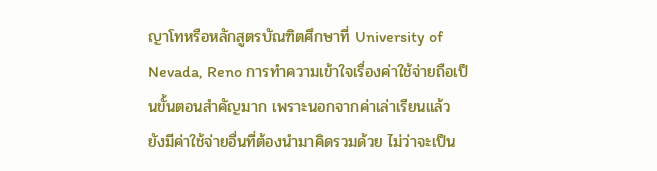ญาโทหรือหลักสูตรบัณฑิตศึกษาที่ University of Nevada, Reno การทำความเข้าใจเรื่องค่าใช้จ่ายถือเป็นขั้นตอนสำคัญมาก เพราะนอกจากค่าเล่าเรียนแล้ว ยังมีค่าใช้จ่ายอื่นที่ต้องนำมาคิดรวมด้วย ไม่ว่าจะเป็น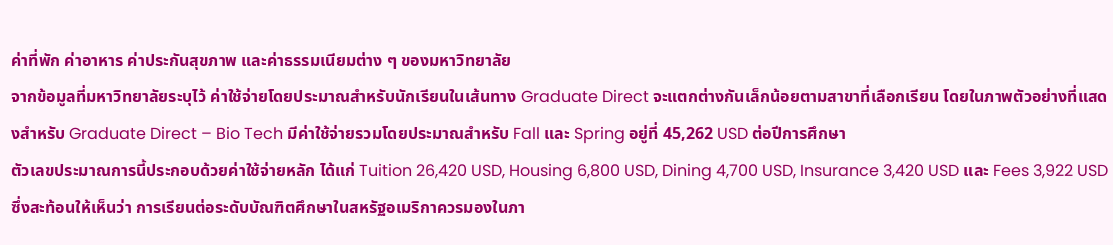ค่าที่พัก ค่าอาหาร ค่าประกันสุขภาพ และค่าธรรมเนียมต่าง ๆ ของมหาวิทยาลัย
จากข้อมูลที่มหาวิทยาลัยระบุไว้ ค่าใช้จ่ายโดยประมาณสำหรับนักเรียนในเส้นทาง Graduate Direct จะแตกต่างกันเล็กน้อยตามสาขาที่เลือกเรียน โดยในภาพตัวอย่างที่แสดงสำหรับ Graduate Direct – Bio Tech มีค่าใช้จ่ายรวมโดยประมาณสำหรับ Fall และ Spring อยู่ที่ 45,262 USD ต่อปีการศึกษา
ตัวเลขประมาณการนี้ประกอบด้วยค่าใช้จ่ายหลัก ได้แก่ Tuition 26,420 USD, Housing 6,800 USD, Dining 4,700 USD, Insurance 3,420 USD และ Fees 3,922 USD ซึ่งสะท้อนให้เห็นว่า การเรียนต่อระดับบัณฑิตศึกษาในสหรัฐอเมริกาควรมองในภา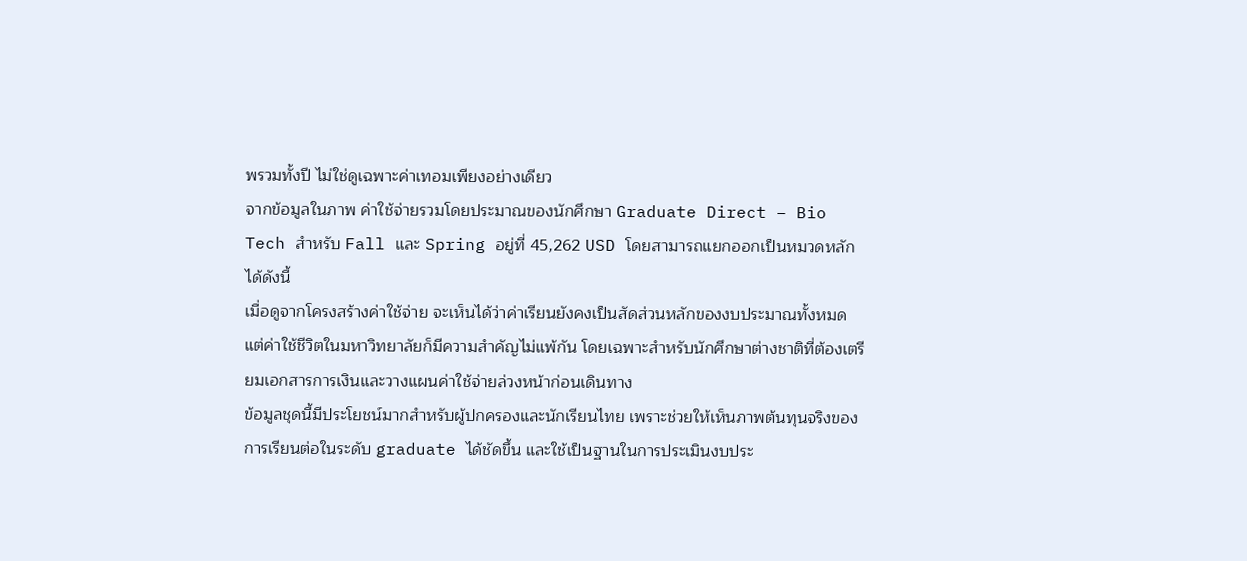พรวมทั้งปี ไม่ใช่ดูเฉพาะค่าเทอมเพียงอย่างเดียว
จากข้อมูลในภาพ ค่าใช้จ่ายรวมโดยประมาณของนักศึกษา Graduate Direct – Bio Tech สำหรับ Fall และ Spring อยู่ที่ 45,262 USD โดยสามารถแยกออกเป็นหมวดหลักได้ดังนี้
เมื่อดูจากโครงสร้างค่าใช้จ่าย จะเห็นได้ว่าค่าเรียนยังคงเป็นสัดส่วนหลักของงบประมาณทั้งหมด แต่ค่าใช้ชีวิตในมหาวิทยาลัยก็มีความสำคัญไม่แพ้กัน โดยเฉพาะสำหรับนักศึกษาต่างชาติที่ต้องเตรียมเอกสารการเงินและวางแผนค่าใช้จ่ายล่วงหน้าก่อนเดินทาง
ข้อมูลชุดนี้มีประโยชน์มากสำหรับผู้ปกครองและนักเรียนไทย เพราะช่วยให้เห็นภาพต้นทุนจริงของการเรียนต่อในระดับ graduate ได้ชัดขึ้น และใช้เป็นฐานในการประเมินงบประ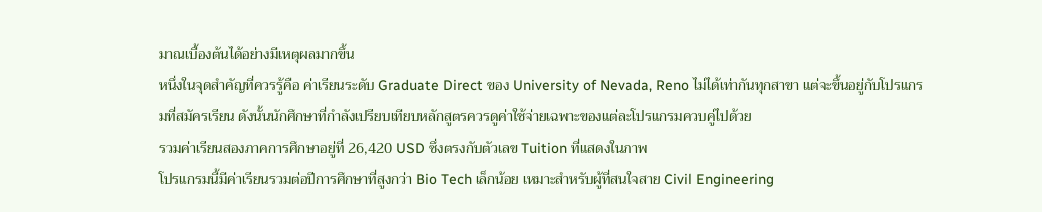มาณเบื้องต้นได้อย่างมีเหตุผลมากขึ้น
หนึ่งในจุดสำคัญที่ควรรู้คือ ค่าเรียนระดับ Graduate Direct ของ University of Nevada, Reno ไม่ได้เท่ากันทุกสาขา แต่จะขึ้นอยู่กับโปรแกรมที่สมัครเรียน ดังนั้นนักศึกษาที่กำลังเปรียบเทียบหลักสูตรควรดูค่าใช้จ่ายเฉพาะของแต่ละโปรแกรมควบคู่ไปด้วย
รวมค่าเรียนสองภาคการศึกษาอยู่ที่ 26,420 USD ซึ่งตรงกับตัวเลข Tuition ที่แสดงในภาพ
โปรแกรมนี้มีค่าเรียนรวมต่อปีการศึกษาที่สูงกว่า Bio Tech เล็กน้อย เหมาะสำหรับผู้ที่สนใจสาย Civil Engineering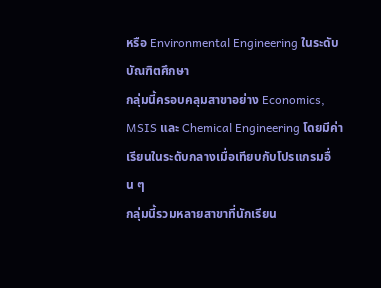หรือ Environmental Engineering ในระดับบัณฑิตศึกษา
กลุ่มนี้ครอบคลุมสาขาอย่าง Economics, MSIS และ Chemical Engineering โดยมีค่าเรียนในระดับกลางเมื่อเทียบกับโปรแกรมอื่น ๆ
กลุ่มนี้รวมหลายสาขาที่นักเรียน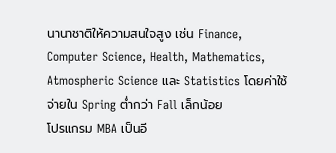นานาชาติให้ความสนใจสูง เช่น Finance, Computer Science, Health, Mathematics, Atmospheric Science และ Statistics โดยค่าใช้จ่ายใน Spring ต่ำกว่า Fall เล็กน้อย
โปรแกรม MBA เป็นอี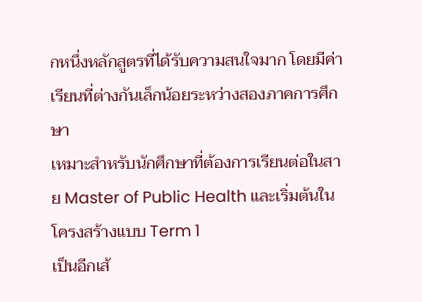กหนึ่งหลักสูตรที่ได้รับความสนใจมาก โดยมีค่าเรียนที่ต่างกันเล็กน้อยระหว่างสองภาคการศึกษา
เหมาะสำหรับนักศึกษาที่ต้องการเรียนต่อในสาย Master of Public Health และเริ่มต้นในโครงสร้างแบบ Term 1
เป็นอีกเส้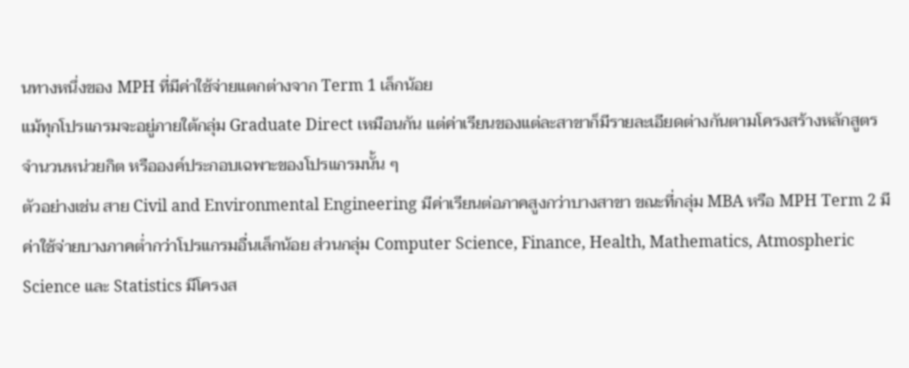นทางหนึ่งของ MPH ที่มีค่าใช้จ่ายแตกต่างจาก Term 1 เล็กน้อย
แม้ทุกโปรแกรมจะอยู่ภายใต้กลุ่ม Graduate Direct เหมือนกัน แต่ค่าเรียนของแต่ละสาขาก็มีรายละเอียดต่างกันตามโครงสร้างหลักสูตร จำนวนหน่วยกิต หรือองค์ประกอบเฉพาะของโปรแกรมนั้น ๆ
ตัวอย่างเช่น สาย Civil and Environmental Engineering มีค่าเรียนต่อภาคสูงกว่าบางสาขา ขณะที่กลุ่ม MBA หรือ MPH Term 2 มีค่าใช้จ่ายบางภาคต่ำกว่าโปรแกรมอื่นเล็กน้อย ส่วนกลุ่ม Computer Science, Finance, Health, Mathematics, Atmospheric Science และ Statistics มีโครงส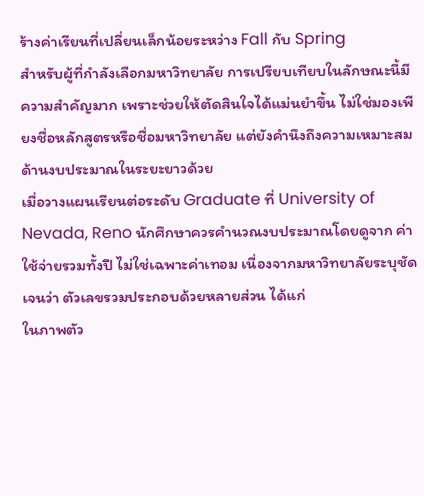ร้างค่าเรียนที่เปลี่ยนเล็กน้อยระหว่าง Fall กับ Spring
สำหรับผู้ที่กำลังเลือกมหาวิทยาลัย การเปรียบเทียบในลักษณะนี้มีความสำคัญมาก เพราะช่วยให้ตัดสินใจได้แม่นยำขึ้น ไม่ใช่มองเพียงชื่อหลักสูตรหรือชื่อมหาวิทยาลัย แต่ยังคำนึงถึงความเหมาะสมด้านงบประมาณในระยะยาวด้วย
เมื่อวางแผนเรียนต่อระดับ Graduate ที่ University of Nevada, Reno นักศึกษาควรคำนวณงบประมาณโดยดูจาก ค่าใช้จ่ายรวมทั้งปี ไม่ใช่เฉพาะค่าเทอม เนื่องจากมหาวิทยาลัยระบุชัดเจนว่า ตัวเลขรวมประกอบด้วยหลายส่วน ได้แก่
ในภาพตัว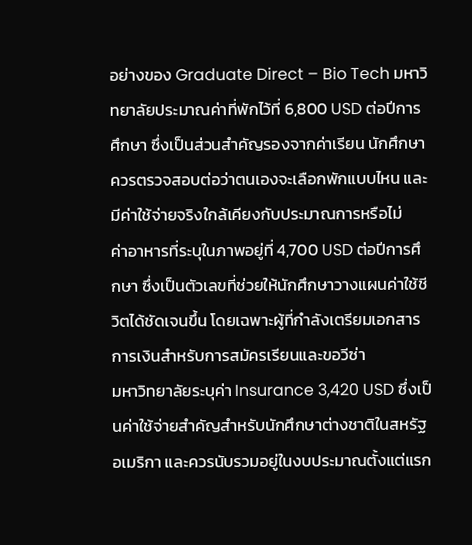อย่างของ Graduate Direct – Bio Tech มหาวิทยาลัยประมาณค่าที่พักไว้ที่ 6,800 USD ต่อปีการศึกษา ซึ่งเป็นส่วนสำคัญรองจากค่าเรียน นักศึกษาควรตรวจสอบต่อว่าตนเองจะเลือกพักแบบไหน และมีค่าใช้จ่ายจริงใกล้เคียงกับประมาณการหรือไม่
ค่าอาหารที่ระบุในภาพอยู่ที่ 4,700 USD ต่อปีการศึกษา ซึ่งเป็นตัวเลขที่ช่วยให้นักศึกษาวางแผนค่าใช้ชีวิตได้ชัดเจนขึ้น โดยเฉพาะผู้ที่กำลังเตรียมเอกสารการเงินสำหรับการสมัครเรียนและขอวีซ่า
มหาวิทยาลัยระบุค่า Insurance 3,420 USD ซึ่งเป็นค่าใช้จ่ายสำคัญสำหรับนักศึกษาต่างชาติในสหรัฐอเมริกา และควรนับรวมอยู่ในงบประมาณตั้งแต่แรก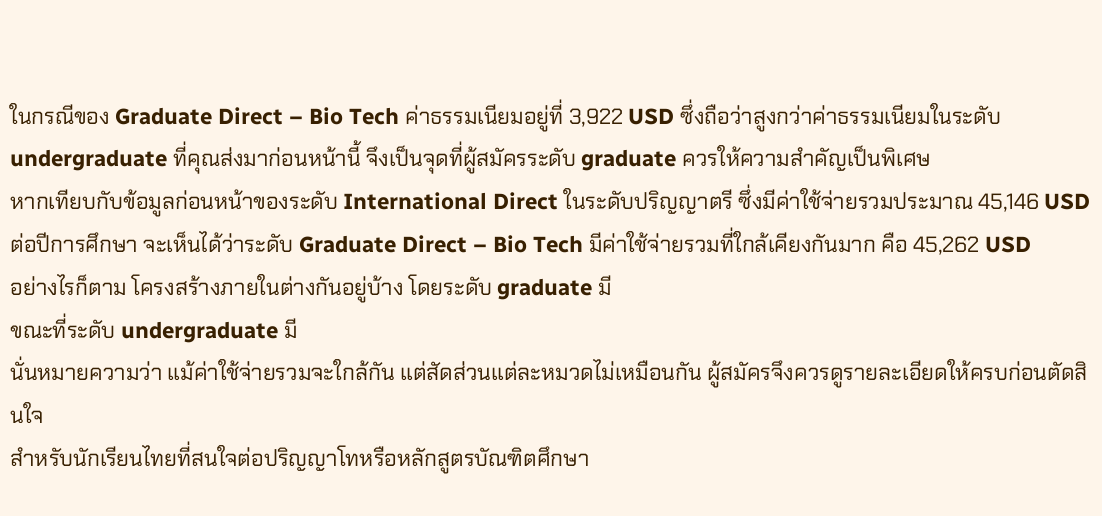ในกรณีของ Graduate Direct – Bio Tech ค่าธรรมเนียมอยู่ที่ 3,922 USD ซึ่งถือว่าสูงกว่าค่าธรรมเนียมในระดับ undergraduate ที่คุณส่งมาก่อนหน้านี้ จึงเป็นจุดที่ผู้สมัครระดับ graduate ควรให้ความสำคัญเป็นพิเศษ
หากเทียบกับข้อมูลก่อนหน้าของระดับ International Direct ในระดับปริญญาตรี ซึ่งมีค่าใช้จ่ายรวมประมาณ 45,146 USD ต่อปีการศึกษา จะเห็นได้ว่าระดับ Graduate Direct – Bio Tech มีค่าใช้จ่ายรวมที่ใกล้เคียงกันมาก คือ 45,262 USD
อย่างไรก็ตาม โครงสร้างภายในต่างกันอยู่บ้าง โดยระดับ graduate มี
ขณะที่ระดับ undergraduate มี
นั่นหมายความว่า แม้ค่าใช้จ่ายรวมจะใกล้กัน แต่สัดส่วนแต่ละหมวดไม่เหมือนกัน ผู้สมัครจึงควรดูรายละเอียดให้ครบก่อนตัดสินใจ
สำหรับนักเรียนไทยที่สนใจต่อปริญญาโทหรือหลักสูตรบัณฑิตศึกษา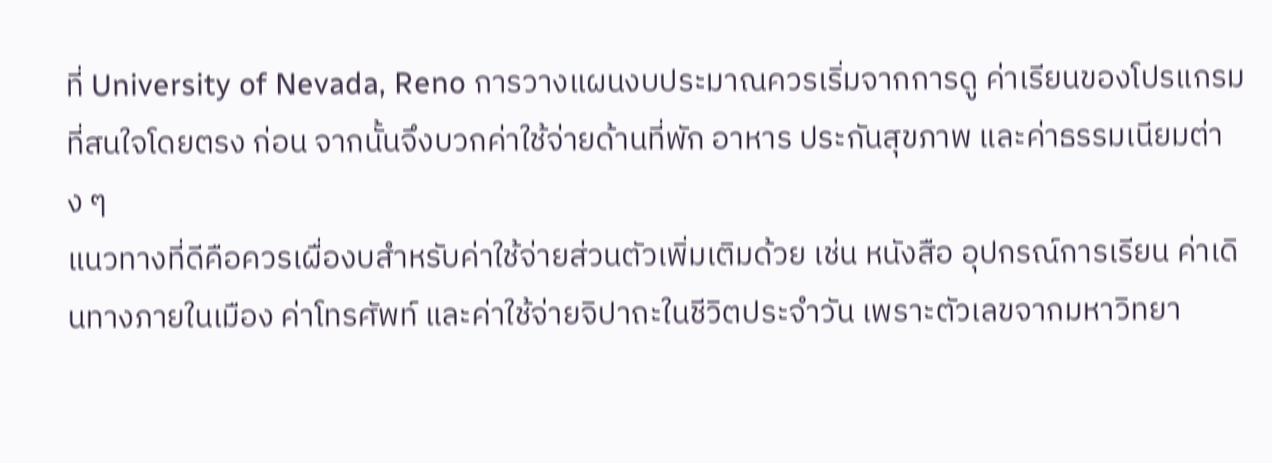ที่ University of Nevada, Reno การวางแผนงบประมาณควรเริ่มจากการดู ค่าเรียนของโปรแกรมที่สนใจโดยตรง ก่อน จากนั้นจึงบวกค่าใช้จ่ายด้านที่พัก อาหาร ประกันสุขภาพ และค่าธรรมเนียมต่าง ๆ
แนวทางที่ดีคือควรเผื่องบสำหรับค่าใช้จ่ายส่วนตัวเพิ่มเติมด้วย เช่น หนังสือ อุปกรณ์การเรียน ค่าเดินทางภายในเมือง ค่าโทรศัพท์ และค่าใช้จ่ายจิปาถะในชีวิตประจำวัน เพราะตัวเลขจากมหาวิทยา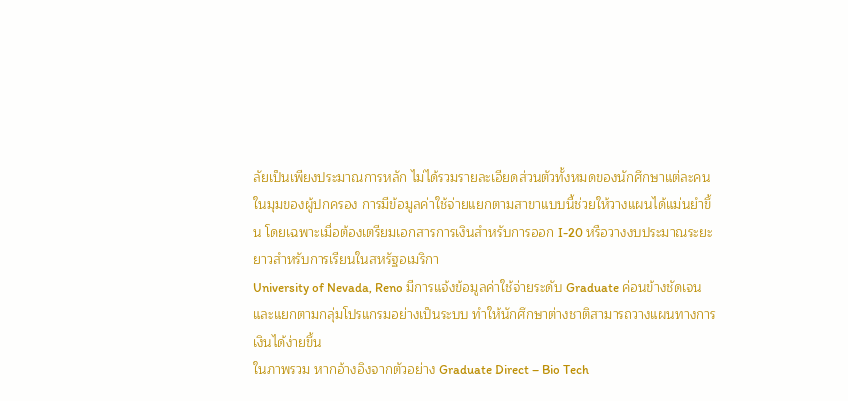ลัยเป็นเพียงประมาณการหลัก ไม่ได้รวมรายละเอียดส่วนตัวทั้งหมดของนักศึกษาแต่ละคน
ในมุมของผู้ปกครอง การมีข้อมูลค่าใช้จ่ายแยกตามสาขาแบบนี้ช่วยให้วางแผนได้แม่นยำขึ้น โดยเฉพาะเมื่อต้องเตรียมเอกสารการเงินสำหรับการออก I-20 หรือวางงบประมาณระยะยาวสำหรับการเรียนในสหรัฐอเมริกา
University of Nevada, Reno มีการแจ้งข้อมูลค่าใช้จ่ายระดับ Graduate ค่อนข้างชัดเจน และแยกตามกลุ่มโปรแกรมอย่างเป็นระบบ ทำให้นักศึกษาต่างชาติสามารถวางแผนทางการเงินได้ง่ายขึ้น
ในภาพรวม หากอ้างอิงจากตัวอย่าง Graduate Direct – Bio Tech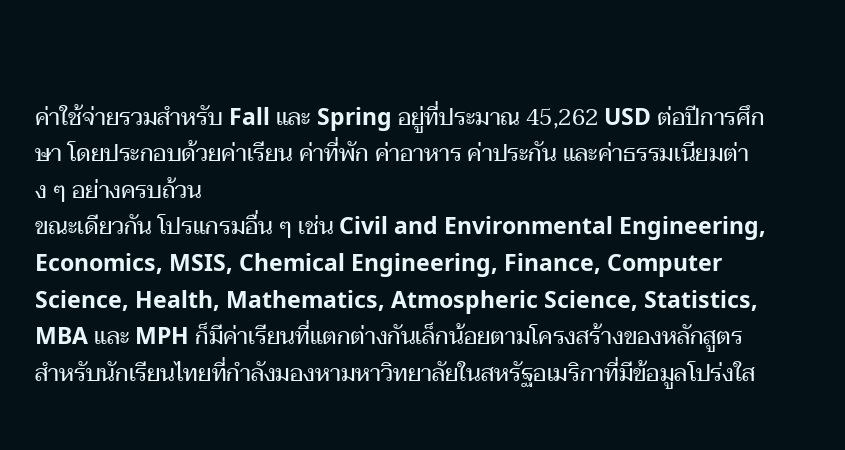ค่าใช้จ่ายรวมสำหรับ Fall และ Spring อยู่ที่ประมาณ 45,262 USD ต่อปีการศึกษา โดยประกอบด้วยค่าเรียน ค่าที่พัก ค่าอาหาร ค่าประกัน และค่าธรรมเนียมต่าง ๆ อย่างครบถ้วน
ขณะเดียวกัน โปรแกรมอื่น ๆ เช่น Civil and Environmental Engineering, Economics, MSIS, Chemical Engineering, Finance, Computer Science, Health, Mathematics, Atmospheric Science, Statistics, MBA และ MPH ก็มีค่าเรียนที่แตกต่างกันเล็กน้อยตามโครงสร้างของหลักสูตร
สำหรับนักเรียนไทยที่กำลังมองหามหาวิทยาลัยในสหรัฐอเมริกาที่มีข้อมูลโปร่งใส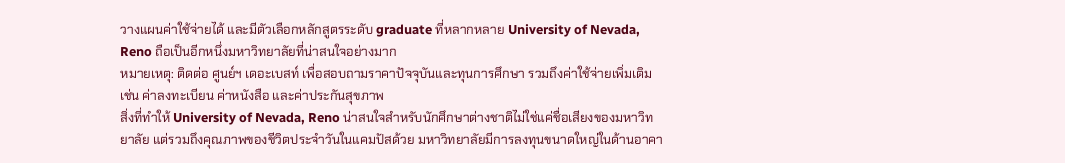วางแผนค่าใช้จ่ายได้ และมีตัวเลือกหลักสูตรระดับ graduate ที่หลากหลาย University of Nevada, Reno ถือเป็นอีกหนึ่งมหาวิทยาลัยที่น่าสนใจอย่างมาก
หมายเหตุ: ติดต่อ ศูนย์ฯ เดอะเบสท์ เพื่อสอบถามราคาปัจจุบันและทุนการศึกษา รวมถึงค่าใช้จ่ายเพิ่มเติม เช่น ค่าลงทะเบียน ค่าหนังสือ และค่าประกันสุขภาพ
สิ่งที่ทำให้ University of Nevada, Reno น่าสนใจสำหรับนักศึกษาต่างชาติไม่ใช่แค่ชื่อเสียงของมหาวิทยาลัย แต่รวมถึงคุณภาพของชีวิตประจำวันในแคมปัสด้วย มหาวิทยาลัยมีการลงทุนขนาดใหญ่ในด้านอาคา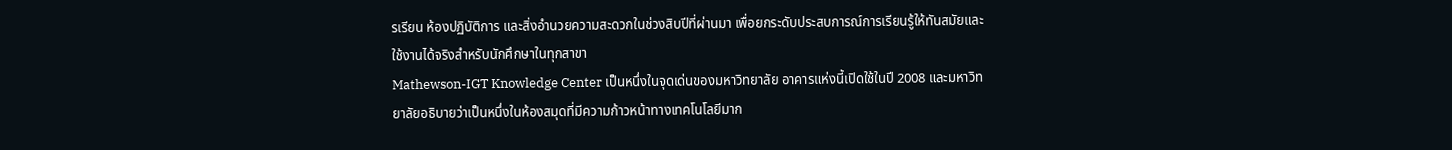รเรียน ห้องปฏิบัติการ และสิ่งอำนวยความสะดวกในช่วงสิบปีที่ผ่านมา เพื่อยกระดับประสบการณ์การเรียนรู้ให้ทันสมัยและใช้งานได้จริงสำหรับนักศึกษาในทุกสาขา
Mathewson-IGT Knowledge Center เป็นหนึ่งในจุดเด่นของมหาวิทยาลัย อาคารแห่งนี้เปิดใช้ในปี 2008 และมหาวิทยาลัยอธิบายว่าเป็นหนึ่งในห้องสมุดที่มีความก้าวหน้าทางเทคโนโลยีมาก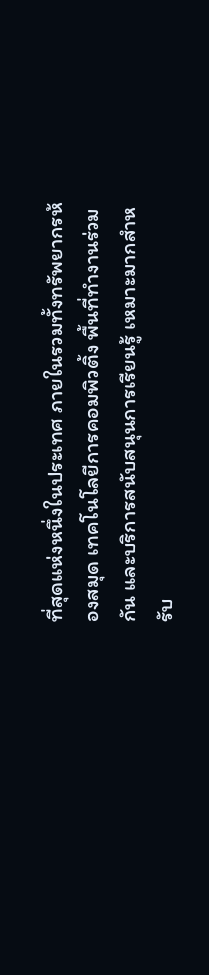ที่สุดแห่งหนึ่งในประเทศ ภายในรวมทั้งทรัพยากรห้องสมุด เทคโนโลยีการคอมพิวติ้ง พื้นที่ทำงานร่วมกัน และบริการสนับสนุนการเรียนรู้ เหมาะมากสำหรับ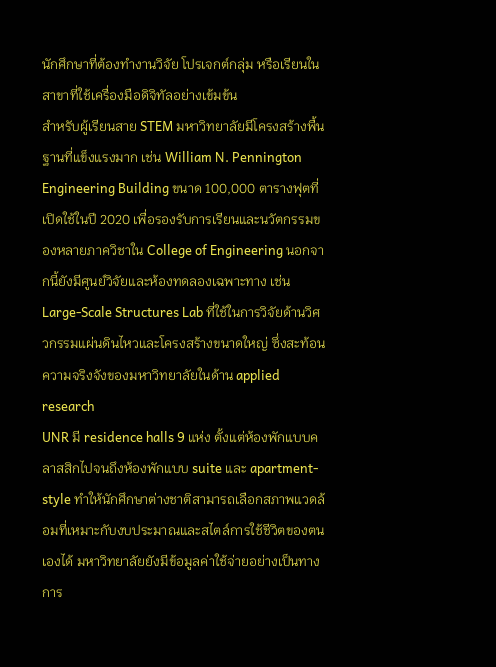นักศึกษาที่ต้องทำงานวิจัย โปรเจกต์กลุ่ม หรือเรียนในสาขาที่ใช้เครื่องมือดิจิทัลอย่างเข้มข้น
สำหรับผู้เรียนสาย STEM มหาวิทยาลัยมีโครงสร้างพื้นฐานที่แข็งแรงมาก เช่น William N. Pennington Engineering Building ขนาด 100,000 ตารางฟุตที่เปิดใช้ในปี 2020 เพื่อรองรับการเรียนและนวัตกรรมของหลายภาควิชาใน College of Engineering นอกจากนี้ยังมีศูนย์วิจัยและห้องทดลองเฉพาะทาง เช่น Large-Scale Structures Lab ที่ใช้ในการวิจัยด้านวิศวกรรมแผ่นดินไหวและโครงสร้างขนาดใหญ่ ซึ่งสะท้อนความจริงจังของมหาวิทยาลัยในด้าน applied research
UNR มี residence halls 9 แห่ง ตั้งแต่ห้องพักแบบคลาสสิกไปจนถึงห้องพักแบบ suite และ apartment-style ทำให้นักศึกษาต่างชาติสามารถเลือกสภาพแวดล้อมที่เหมาะกับงบประมาณและสไตล์การใช้ชีวิตของตนเองได้ มหาวิทยาลัยยังมีข้อมูลค่าใช้จ่ายอย่างเป็นทางการ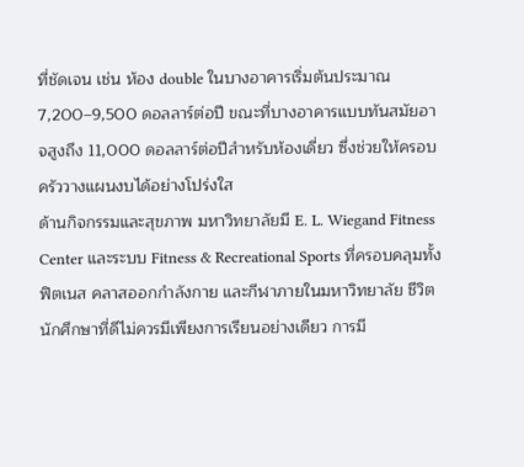ที่ชัดเจน เช่น ห้อง double ในบางอาคารเริ่มต้นประมาณ 7,200–9,500 ดอลลาร์ต่อปี ขณะที่บางอาคารแบบทันสมัยอาจสูงถึง 11,000 ดอลลาร์ต่อปีสำหรับห้องเดี่ยว ซึ่งช่วยให้ครอบครัววางแผนงบได้อย่างโปร่งใส
ด้านกิจกรรมและสุขภาพ มหาวิทยาลัยมี E. L. Wiegand Fitness Center และระบบ Fitness & Recreational Sports ที่ครอบคลุมทั้งฟิตเนส คลาสออกกำลังกาย และกีฬาภายในมหาวิทยาลัย ชีวิตนักศึกษาที่ดีไม่ควรมีเพียงการเรียนอย่างเดียว การมี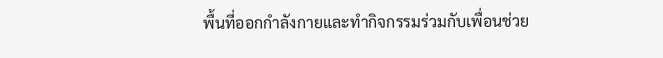พื้นที่ออกกำลังกายและทำกิจกรรมร่วมกับเพื่อนช่วย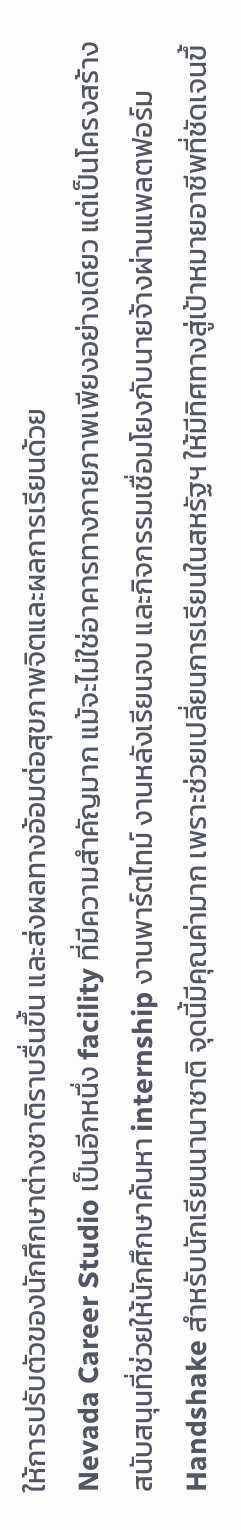ให้การปรับตัวของนักศึกษาต่างชาติราบรื่นขึ้น และส่งผลทางอ้อมต่อสุขภาพจิตและผลการเรียนด้วย
Nevada Career Studio เป็นอีกหนึ่ง facility ที่มีความสำคัญมาก แม้จะไม่ใช่อาคารทางกายภาพเพียงอย่างเดียว แต่เป็นโครงสร้างสนับสนุนที่ช่วยให้นักศึกษาค้นหา internship งานพาร์ตไทม์ งานหลังเรียนจบ และกิจกรรมเชื่อมโยงกับนายจ้างผ่านแพลตฟอร์ม Handshake สำหรับนักเรียนนานาชาติ จุดนี้มีคุณค่ามาก เพราะช่วยเปลี่ยนการเรียนในสหรัฐฯ ให้มีทิศทางสู่เป้าหมายอาชีพที่ชัดเจนขึ้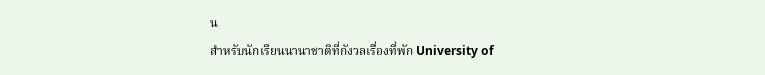น
สำหรับนักเรียนนานาชาติที่กังวลเรื่องที่พัก University of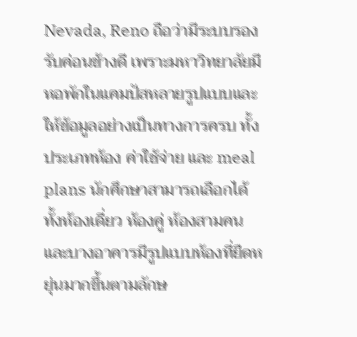Nevada, Reno ถือว่ามีระบบรองรับค่อนข้างดี เพราะมหาวิทยาลัยมีหอพักในแคมปัสหลายรูปแบบและให้ข้อมูลอย่างเป็นทางการครบ ทั้งประเภทห้อง ค่าใช้จ่าย และ meal plans นักศึกษาสามารถเลือกได้ทั้งห้องเดี่ยว ห้องคู่ ห้องสามคน และบางอาคารมีรูปแบบห้องที่ยืดหยุ่นมากขึ้นตามลักษ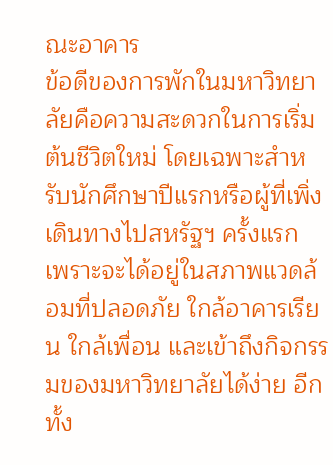ณะอาคาร
ข้อดีของการพักในมหาวิทยาลัยคือความสะดวกในการเริ่มต้นชีวิตใหม่ โดยเฉพาะสำหรับนักศึกษาปีแรกหรือผู้ที่เพิ่งเดินทางไปสหรัฐฯ ครั้งแรก เพราะจะได้อยู่ในสภาพแวดล้อมที่ปลอดภัย ใกล้อาคารเรียน ใกล้เพื่อน และเข้าถึงกิจกรรมของมหาวิทยาลัยได้ง่าย อีกทั้ง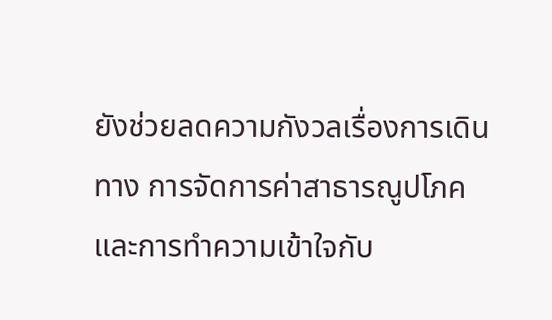ยังช่วยลดความกังวลเรื่องการเดินทาง การจัดการค่าสาธารณูปโภค และการทำความเข้าใจกับ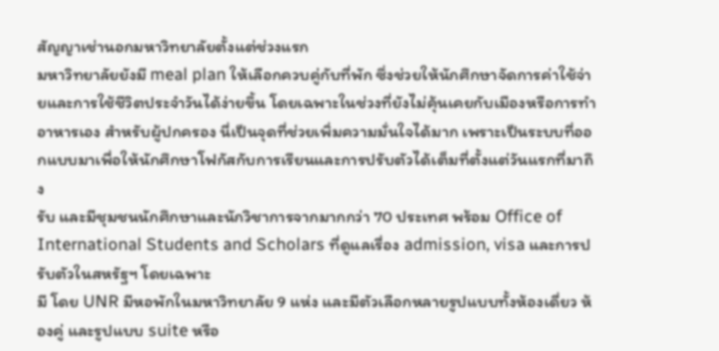สัญญาเช่านอกมหาวิทยาลัยตั้งแต่ช่วงแรก
มหาวิทยาลัยยังมี meal plan ให้เลือกควบคู่กับที่พัก ซึ่งช่วยให้นักศึกษาจัดการค่าใช้จ่ายและการใช้ชีวิตประจำวันได้ง่ายขึ้น โดยเฉพาะในช่วงที่ยังไม่คุ้นเคยกับเมืองหรือการทำอาหารเอง สำหรับผู้ปกครอง นี่เป็นจุดที่ช่วยเพิ่มความมั่นใจได้มาก เพราะเป็นระบบที่ออกแบบมาเพื่อให้นักศึกษาโฟกัสกับการเรียนและการปรับตัวได้เต็มที่ตั้งแต่วันแรกที่มาถึง
รับ และมีชุมชนนักศึกษาและนักวิชาการจากมากกว่า 70 ประเทศ พร้อม Office of International Students and Scholars ที่ดูแลเรื่อง admission, visa และการปรับตัวในสหรัฐฯ โดยเฉพาะ
มี โดย UNR มีหอพักในมหาวิทยาลัย 9 แห่ง และมีตัวเลือกหลายรูปแบบทั้งห้องเดี่ยว ห้องคู่ และรูปแบบ suite หรือ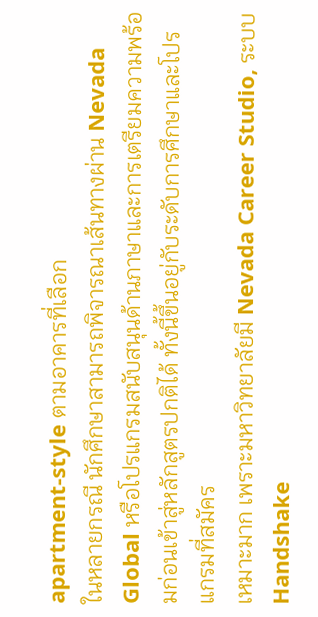apartment-style ตามอาคารที่เลือก
ในหลายกรณี นักศึกษาสามารถพิจารณาเส้นทางผ่าน Nevada Global หรือโปรแกรมสนับสนุนด้านภาษาและการเตรียมความพร้อมก่อนเข้าสู่หลักสูตรปกติได้ ทั้งนี้ขึ้นอยู่กับระดับการศึกษาและโปรแกรมที่สมัคร
เหมาะมาก เพราะมหาวิทยาลัยมี Nevada Career Studio, ระบบ Handshake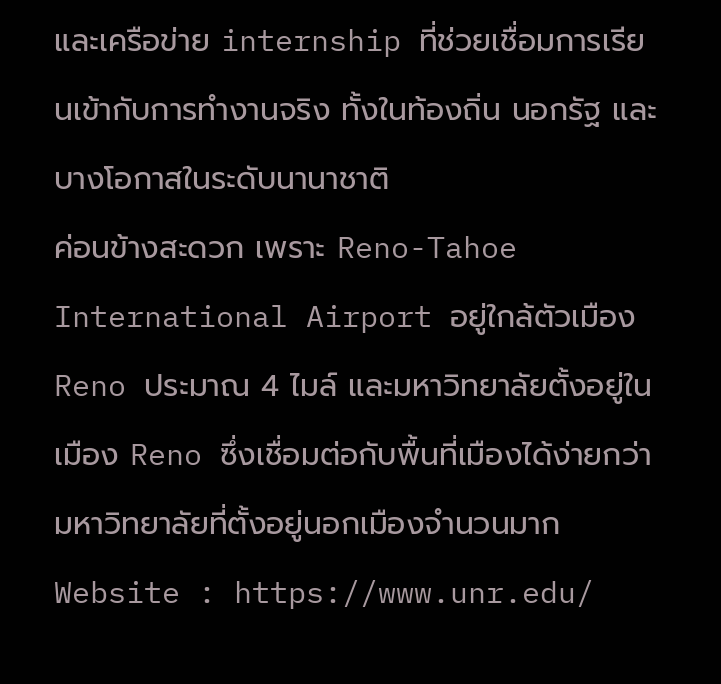และเครือข่าย internship ที่ช่วยเชื่อมการเรียนเข้ากับการทำงานจริง ทั้งในท้องถิ่น นอกรัฐ และบางโอกาสในระดับนานาชาติ
ค่อนข้างสะดวก เพราะ Reno-Tahoe International Airport อยู่ใกล้ตัวเมือง Reno ประมาณ 4 ไมล์ และมหาวิทยาลัยตั้งอยู่ในเมือง Reno ซึ่งเชื่อมต่อกับพื้นที่เมืองได้ง่ายกว่ามหาวิทยาลัยที่ตั้งอยู่นอกเมืองจำนวนมาก
Website : https://www.unr.edu/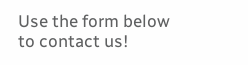Use the form below to contact us!